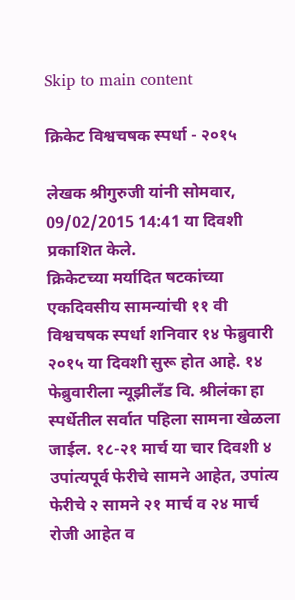Skip to main content

क्रिकेट विश्वचषक स्पर्धा - २०१५

लेखक श्रीगुरुजी यांनी सोमवार, 09/02/2015 14:41 या दिवशी प्रकाशित केले.
क्रिकेटच्या मर्यादित षटकांच्या एकदिवसीय सामन्यांची ११ वी विश्वचषक स्पर्धा शनिवार १४ फेब्रुवारी २०१५ या दिवशी सुरू होत आहे. १४ फेब्रुवारीला न्यूझीलँड वि. श्रीलंका हा स्पर्धेतील सर्वात पहिला सामना खेळला जाईल. १८-२१ मार्च या चार दिवशी ४ उपांत्यपूर्व फेरीचे सामने आहेत, उपांत्य फेरीचे २ सामने २१ मार्च व २४ मार्च रोजी आहेत व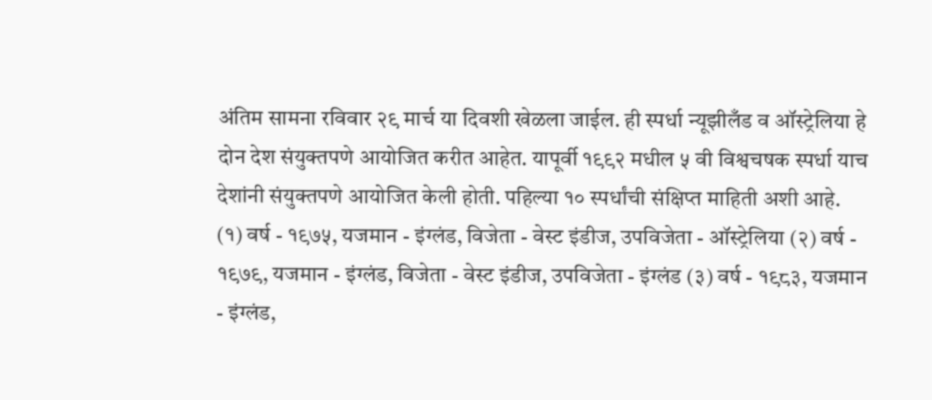अंतिम सामना रविवार २९ मार्च या दिवशी खेळला जाईल. ही स्पर्धा न्यूझीलँड व ऑस्ट्रेलिया हे दोन देश संयुक्तपणे आयोजित करीत आहेत. यापूर्वी १९९२ मधील ५ वी विश्वचषक स्पर्धा याच देशांनी संयुक्तपणे आयोजित केली होती. पहिल्या १० स्पर्धांची संक्षिप्त माहिती अशी आहे. (१) वर्ष - १९७५, यजमान - इंग्लंड, विजेता - वेस्ट इंडीज, उपविजेता - ऑस्ट्रेलिया (२) वर्ष - १९७९, यजमान - इंग्लंड, विजेता - वेस्ट इंडीज, उपविजेता - इंग्लंड (३) वर्ष - १९८३, यजमान - इंग्लंड,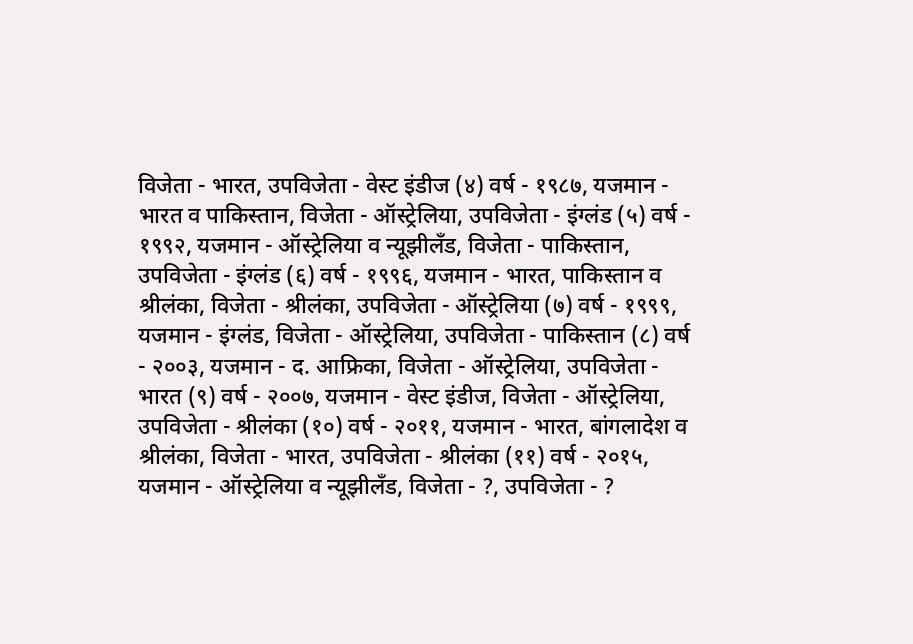विजेता - भारत, उपविजेता - वेस्ट इंडीज (४) वर्ष - १९८७, यजमान - भारत व पाकिस्तान, विजेता - ऑस्ट्रेलिया, उपविजेता - इंग्लंड (५) वर्ष - १९९२, यजमान - ऑस्ट्रेलिया व न्यूझीलँड, विजेता - पाकिस्तान, उपविजेता - इंग्लंड (६) वर्ष - १९९६, यजमान - भारत, पाकिस्तान व श्रीलंका, विजेता - श्रीलंका, उपविजेता - ऑस्ट्रेलिया (७) वर्ष - १९९९, यजमान - इंग्लंड, विजेता - ऑस्ट्रेलिया, उपविजेता - पाकिस्तान (८) वर्ष - २००३, यजमान - द. आफ्रिका, विजेता - ऑस्ट्रेलिया, उपविजेता - भारत (९) वर्ष - २००७, यजमान - वेस्ट इंडीज, विजेता - ऑस्ट्रेलिया, उपविजेता - श्रीलंका (१०) वर्ष - २०११, यजमान - भारत, बांगलादेश व श्रीलंका, विजेता - भारत, उपविजेता - श्रीलंका (११) वर्ष - २०१५, यजमान - ऑस्ट्रेलिया व न्यूझीलँड, विजेता - ?, उपविजेता - ?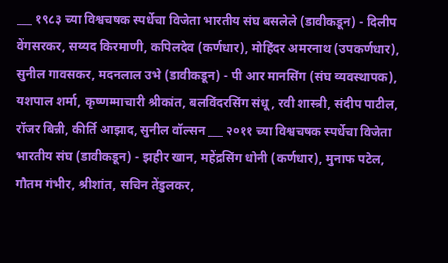___ १९८३ च्या विश्वचषक स्पर्धेचा विजेता भारतीय संघ बसलेले (डावीकडून) - दिलीप वेंगसरकर, सय्यद किरमाणी, कपिलदेव (कर्णधार), मोहिंदर अमरनाथ (उपकर्णधार), सुनील गावसकर, मदनलाल उभे (डावीकडून) - पी आर मानसिंग (संघ व्यवस्थापक), यशपाल शर्मा, कृष्णम्माचारी श्रीकांत, बलविंदरसिंग संधू, रवी शास्त्री, संदीप पाटील, रॉजर बिन्नी, कीर्ति आझाद, सुनील वॉल्सन ___ २०११ च्या विश्वचषक स्पर्धेचा विजेता भारतीय संघ (डावीकडून) - झहीर खान, महेंद्रसिंग धोनी (कर्णधार), मुनाफ पटेल, गौतम गंभीर, श्रीशांत, सचिन तेंडुलकर,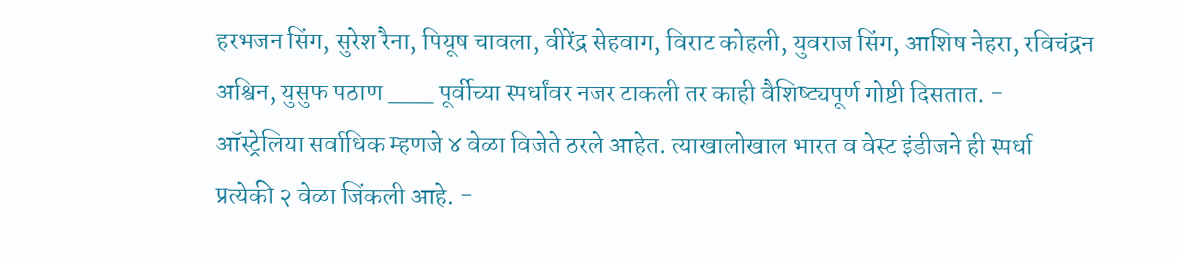हरभजन सिंग, सुरेश रैना, पियूष चावला, वीरेंद्र सेहवाग, विराट कोहली, युवराज सिंग, आशिष नेहरा, रविचंद्रन अश्विन, युसुफ पठाण ___ पूर्वीच्या स्पर्धांवर नजर टाकली तर काही वैशिष्ट्यपूर्ण गोष्टी दिसतात. - ऑस्ट्रेलिया सर्वाधिक म्हणजे ४ वेळा विजेते ठरले आहेत. त्याखालोखाल भारत व वेस्ट इंडीजने ही स्पर्धा प्रत्येकी २ वेळा जिंकली आहे. -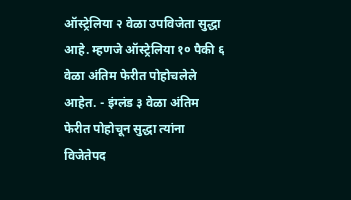ऑस्ट्रेलिया २ वेळा उपविजेता सुद्धा आहे. म्हणजे ऑस्ट्रेलिया १० पैकी ६ वेळा अंतिम फेरीत पोहोचलेले आहेत. - इंग्लंड ३ वेळा अंतिम फेरीत पोहोचून सुद्धा त्यांना विजेतेपद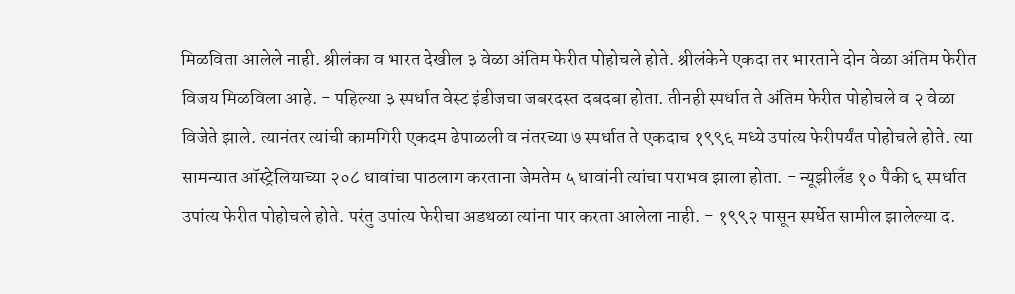मिळविता आलेले नाही. श्रीलंका व भारत देखील ३ वेळा अंतिम फेरीत पोहोचले होते. श्रीलंकेने एकदा तर भारताने दोन वेळा अंतिम फेरीत विजय मिळविला आहे. - पहिल्या ३ स्पर्धात वेस्ट इंडीजचा जबरदस्त दबदबा होता. तीनही स्पर्धात ते अंतिम फेरीत पोहोचले व २ वेळा विजेते झाले. त्यानंतर त्यांची कामगिरी एकदम ढेपाळली व नंतरच्या ७ स्पर्धात ते एकदाच १९९६ मध्ये उपांत्य फेरीपर्यंत पोहोचले होते. त्या सामन्यात ऑस्ट्रेलियाच्या २०८ धावांचा पाठलाग करताना जेमतेम ५ धावांनी त्यांचा पराभव झाला होता. - न्यूझीलँड १० पैकी ६ स्पर्धात उपांत्य फेरीत पोहोचले होते. परंतु उपांत्य फेरीचा अडथळा त्यांना पार करता आलेला नाही. - १९९२ पासून स्पर्धेत सामील झालेल्या द.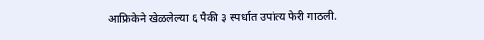आफ्रिकेने खेळलेल्या ६ पैकी ३ स्पर्धात उपांत्य फेरी गाठली.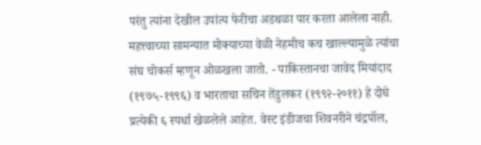परंतु त्यांना देखील उपांत्य फेरीचा अडथळा पार करता आलेला नाही. महत्त्वाच्या सामन्यात मोक्याच्या वेळी नेहमीच कच खाल्ल्यामुळे त्यांचा संघ चोकर्स म्हणून ओळखला जातो. - पाकिस्तानचा जावेद मियांदाद (१९७५-१९९६) व भारताचा सचिन तेंडुलकर (१९९२-२०११) हे दोघे प्रत्येकी ६ स्पर्धा खेळलेले आहेत. वेस्ट इंडीजचा शिवनरीने चंद्रपॉल,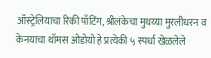ऑस्ट्रेलियाचा रिकी पाँटिंग, श्रीलंकेचा मुथय्या मुरलीधरन व केनयाचा थॉमस ओडोयो हे प्रत्येकी ५ स्पर्धा खेळलेले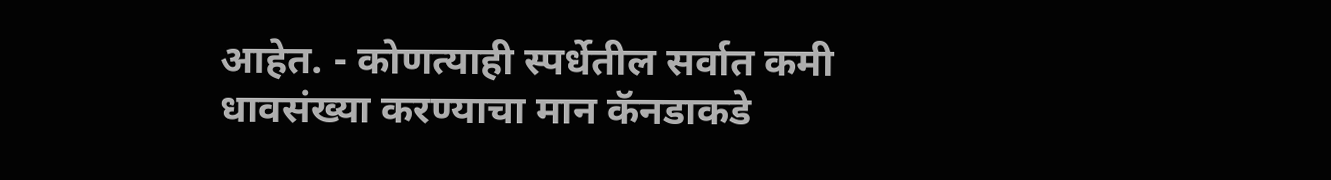आहेत. - कोणत्याही स्पर्धेतील सर्वात कमी धावसंख्या करण्याचा मान कॅनडाकडे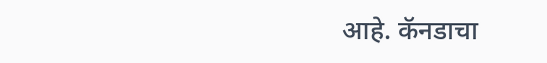आहे. कॅनडाचा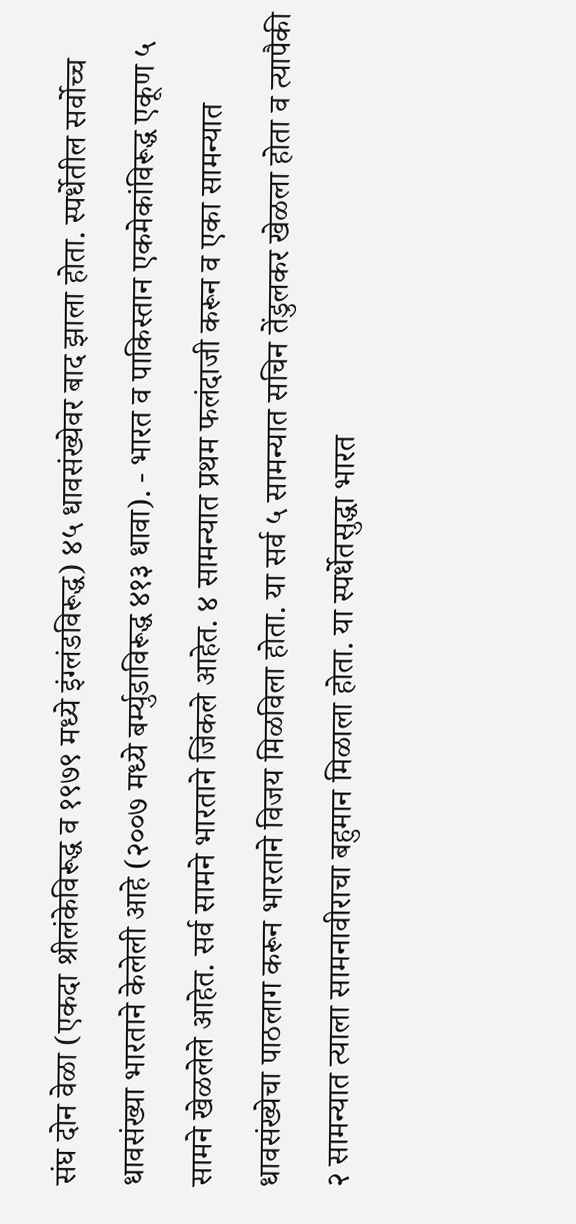संघ दोन वेळा (एकदा श्रीलंकेविरूद्ध व १९७९ मध्ये इंग्लंडविरूद्ध) ४५ धावसंख्येवर बाद झाला होता. स्पर्धेतील सर्वोच्च धावसंख्या भारताने केलेली आहे (२००७ मध्ये बर्म्युडाविरूद्ध ४१३ धावा). - भारत व पाकिस्तान एकमेकांविरूद्ध एकूण ५ सामने खेळलेले आहेत. सर्व सामने भारताने जिंकले आहेत. ४ सामन्यात प्रथम फलंदाजी करून व एका सामन्यात धावसंख्येचा पाठलाग करून भारताने विजय मिळविला होता. या सर्व ५ सामन्यात सचिन तेंडुलकर खेळला होता व त्यापैकी २ सामन्यात त्याला सामनावीराचा बहुमान मिळाला होता. या स्पर्धेतसुद्धा भारत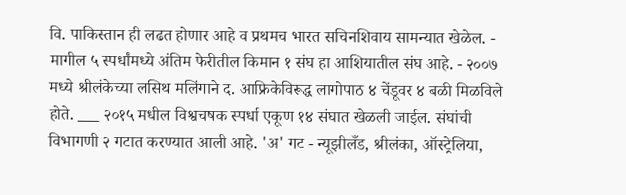वि. पाकिस्तान ही लढत होणार आहे व प्रथमच भारत सचिनशिवाय सामन्यात खेळेल. - मागील ५ स्पर्धांमध्ये अंतिम फेरीतील किमान १ संघ हा आशियातील संघ आहे. - २००७ मध्ये श्रीलंकेच्या लसिथ मलिंगाने द. आफ्रिकेविरूद्ध लागोपाठ ४ चेंडूवर ४ बळी मिळविले होते. ___ २०१५ मधील विश्वचषक स्पर्धा एकूण १४ संघात खेळली जाईल. संघांची विभागणी २ गटात करण्यात आली आहे. 'अ' गट - न्यूझीलँड, श्रीलंका, ऑस्ट्रेलिया,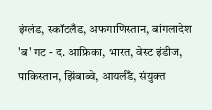इंग्लंड, स्कॉटलँड, अफगाणिस्तान, बांगलादेश 'ब' गट - द. आफ्रिका, भारत, वेस्ट इंडीज, पाकिस्तान, झिंबाब्वे, आयर्लँड, संयुक्त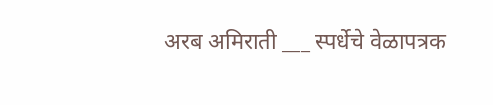अरब अमिराती ___ स्पर्धेचे वेळापत्रक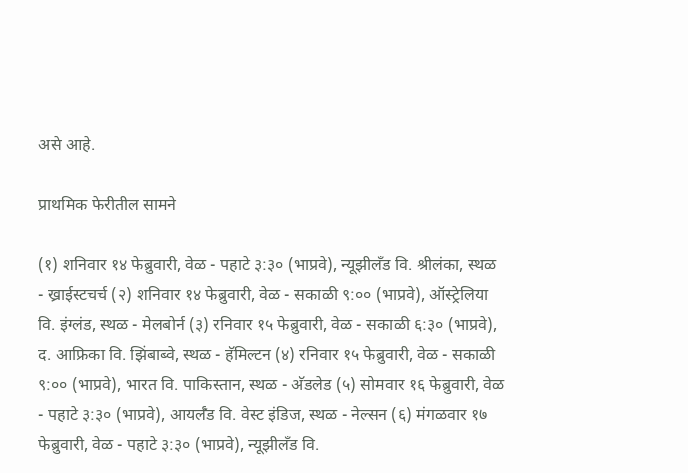असे आहे.

प्राथमिक फेरीतील सामने

(१) शनिवार १४ फेब्रुवारी, वेळ - पहाटे ३:३० (भाप्रवे), न्यूझीलँड वि. श्रीलंका, स्थळ - ख्राईस्टचर्च (२) शनिवार १४ फेब्रुवारी, वेळ - सकाळी ९:०० (भाप्रवे), ऑस्ट्रेलिया वि. इंग्लंड, स्थळ - मेलबोर्न (३) रनिवार १५ फेब्रुवारी, वेळ - सकाळी ६:३० (भाप्रवे), द. आफ्रिका वि. झिंबाब्वे, स्थळ - हॅमिल्टन (४) रनिवार १५ फेब्रुवारी, वेळ - सकाळी ९:०० (भाप्रवे), भारत वि. पाकिस्तान, स्थळ - अ‍ॅडलेड (५) सोमवार १६ फेब्रुवारी, वेळ - पहाटे ३:३० (भाप्रवे), आयर्लँड वि. वेस्ट इंडिज, स्थळ - नेल्सन (६) मंगळवार १७ फेब्रुवारी, वेळ - पहाटे ३:३० (भाप्रवे), न्यूझीलँड वि.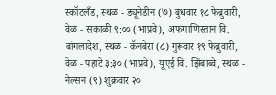स्कॉटलँड, स्थळ - ड्यूनेडीन (७) बुधवार १८ फेब्रुवारी, वेळ - सकाळी ९:०० (भाप्रवे), अफगाणिस्तान वि. बांगलादेश, स्थळ - कॅनबेरा (८) गुरूवार १९ फेब्रुवारी, वेळ - पहाटे ३:३० (भाप्रवे), यूएई वि. झिंबाब्वे, स्थळ - नेल्सन (९) शुक्रवार २०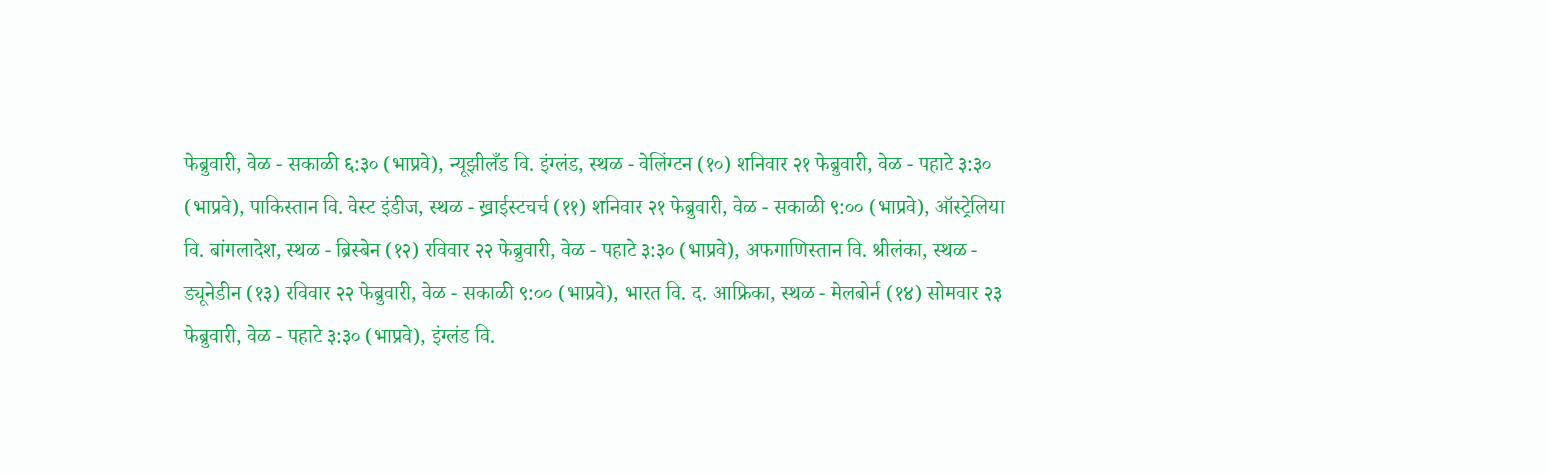फेब्रुवारी, वेळ - सकाळी ६:३० (भाप्रवे), न्यूझीलँड वि. इंग्लंड, स्थळ - वेलिंग्टन (१०) शनिवार २१ फेब्रुवारी, वेळ - पहाटे ३:३० (भाप्रवे), पाकिस्तान वि. वेस्ट इंडीज, स्थळ - ख्राईस्टचर्च (११) शनिवार २१ फेब्रुवारी, वेळ - सकाळी ९:०० (भाप्रवे), ऑस्ट्रेलिया वि. बांगलादेश, स्थळ - ब्रिस्बेन (१२) रविवार २२ फेब्रुवारी, वेळ - पहाटे ३:३० (भाप्रवे), अफगाणिस्तान वि. श्रीलंका, स्थळ - ड्यूनेडीन (१३) रविवार २२ फेब्रुवारी, वेळ - सकाळी ९:०० (भाप्रवे), भारत वि. द. आफ्रिका, स्थळ - मेलबोर्न (१४) सोमवार २३ फेब्रुवारी, वेळ - पहाटे ३:३० (भाप्रवे), इंग्लंड वि.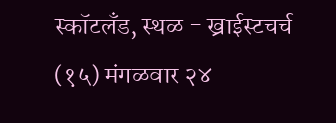स्कॉटलँड, स्थळ - ख्राईस्टचर्च (१५) मंगळवार २४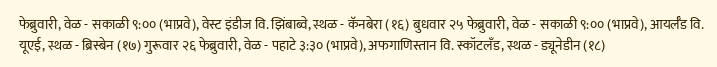फेब्रुवारी, वेळ - सकाळी ९:०० (भाप्रवे), वेस्ट इंडीज वि. झिंबाब्वे, स्थळ - कॅनबेरा (१६) बुधवार २५ फेब्रुवारी, वेळ - सकाळी ९:०० (भाप्रवे), आयर्लँड वि. यूएई, स्थळ - ब्रिस्बेन (१७) गुरूवार २६ फेब्रुवारी, वेळ - पहाटे ३:३० (भाप्रवे), अफगाणिस्तान वि. स्कॉटलँड, स्थळ - ड्यूनेडीन (१८)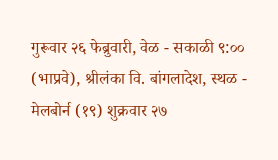गुरूवार २६ फेब्रुवारी, वेळ - सकाळी ९:०० (भाप्रवे), श्रीलंका वि. बांगलादेश, स्थळ - मेलबोर्न (१९) शुक्रवार २७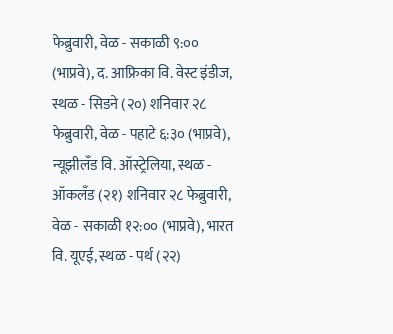फेब्रुवारी, वेळ - सकाळी ९:०० (भाप्रवे), द. आफ्रिका वि. वेस्ट इंडीज, स्थळ - सिडने (२०) शनिवार २८ फेब्रुवारी, वेळ - पहाटे ६:३० (भाप्रवे), न्यूझीलँड वि. ऑस्ट्रेलिया, स्थळ - ऑकलँड (२१) शनिवार २८ फेब्रुवारी, वेळ - सकाळी १२:०० (भाप्रवे), भारत वि. यूएई, स्थळ - पर्थ (२२)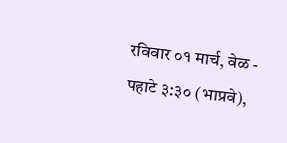रविवार ०१ मार्च, वेळ - पहाटे ३:३० (भाप्रवे),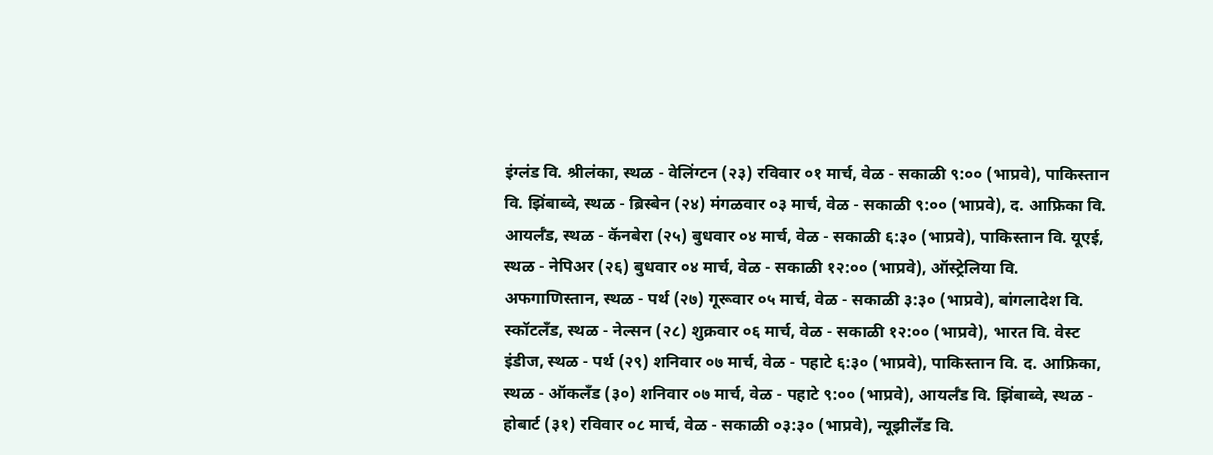इंग्लंड वि. श्रीलंका, स्थळ - वेलिंग्टन (२३) रविवार ०१ मार्च, वेळ - सकाळी ९:०० (भाप्रवे), पाकिस्तान वि. झिंबाब्वे, स्थळ - ब्रिस्बेन (२४) मंगळवार ०३ मार्च, वेळ - सकाळी ९:०० (भाप्रवे), द. आफ्रिका वि. आयर्लँड, स्थळ - कॅनबेरा (२५) बुधवार ०४ मार्च, वेळ - सकाळी ६:३० (भाप्रवे), पाकिस्तान वि. यूएई, स्थळ - नेपिअर (२६) बुधवार ०४ मार्च, वेळ - सकाळी १२:०० (भाप्रवे), ऑस्ट्रेलिया वि. अफगाणिस्तान, स्थळ - पर्थ (२७) गूरूवार ०५ मार्च, वेळ - सकाळी ३:३० (भाप्रवे), बांगलादेश वि. स्कॉटलँड, स्थळ - नेल्सन (२८) शुक्रवार ०६ मार्च, वेळ - सकाळी १२:०० (भाप्रवे), भारत वि. वेस्ट इंडीज, स्थळ - पर्थ (२९) शनिवार ०७ मार्च, वेळ - पहाटे ६:३० (भाप्रवे), पाकिस्तान वि. द. आफ्रिका, स्थळ - ऑकलँड (३०) शनिवार ०७ मार्च, वेळ - पहाटे ९:०० (भाप्रवे), आयर्लँड वि. झिंबाब्वे, स्थळ - होबार्ट (३१) रविवार ०८ मार्च, वेळ - सकाळी ०३:३० (भाप्रवे), न्यूझीलँड वि.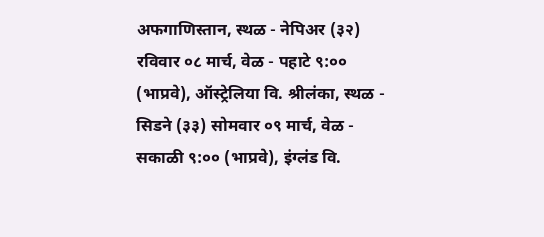अफगाणिस्तान, स्थळ - नेपिअर (३२) रविवार ०८ मार्च, वेळ - पहाटे ९:०० (भाप्रवे), ऑस्ट्रेलिया वि. श्रीलंका, स्थळ - सिडने (३३) सोमवार ०९ मार्च, वेळ - सकाळी ९:०० (भाप्रवे), इंग्लंड वि.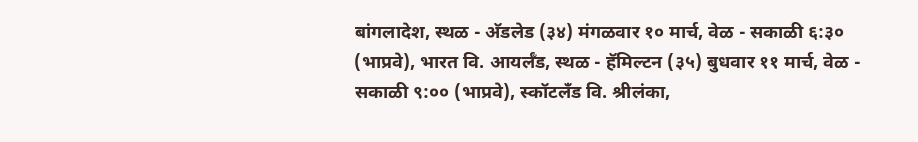बांगलादेश, स्थळ - अ‍ॅडलेड (३४) मंगळवार १० मार्च, वेळ - सकाळी ६:३० (भाप्रवे), भारत वि. आयर्लँड, स्थळ - हॅमिल्टन (३५) बुधवार ११ मार्च, वेळ - सकाळी ९:०० (भाप्रवे), स्कॉटलँड वि. श्रीलंका,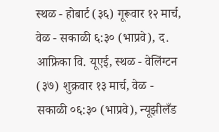स्थळ - होबार्ट (३६) गूरूवार १२ मार्च, वेळ - सकाळी ६:३० (भाप्रवे), द. आफ्रिका वि. यूएई, स्थळ - वेलिंग्टन (३७) शुक्रवार १३ मार्च, वेळ - सकाळी ०६:३० (भाप्रवे), न्यूझीलँड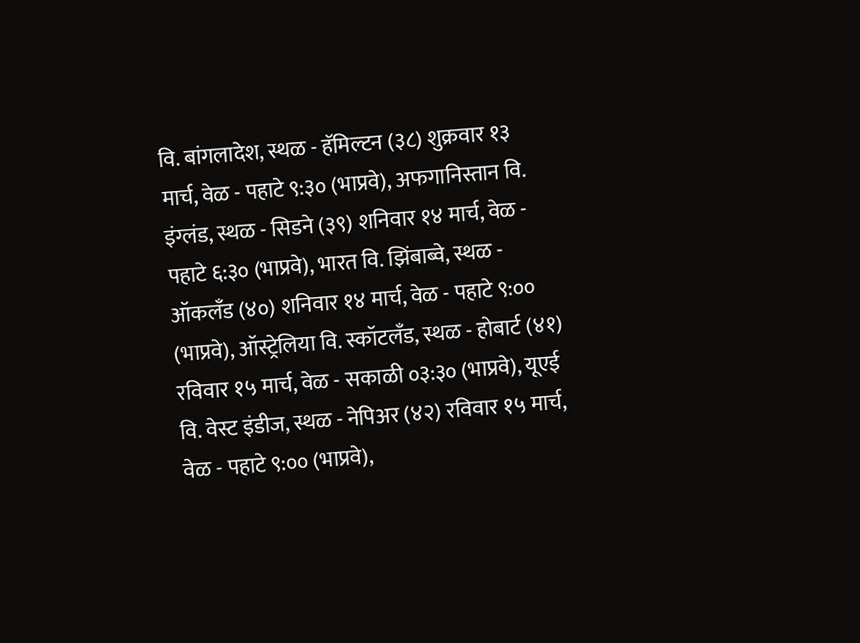वि. बांगलादेश, स्थळ - हॅमिल्टन (३८) शुक्रवार १३ मार्च, वेळ - पहाटे ९:३० (भाप्रवे), अफगानिस्तान वि. इंग्लंड, स्थळ - सिडने (३९) शनिवार १४ मार्च, वेळ - पहाटे ६:३० (भाप्रवे), भारत वि. झिंबाब्वे, स्थळ - ऑकलँड (४०) शनिवार १४ मार्च, वेळ - पहाटे ९:०० (भाप्रवे), ऑस्ट्रेलिया वि. स्कॉटलँड, स्थळ - होबार्ट (४१) रविवार १५ मार्च, वेळ - सकाळी ०३:३० (भाप्रवे), यूएई वि. वेस्ट इंडीज, स्थळ - नेपिअर (४२) रविवार १५ मार्च, वेळ - पहाटे ९:०० (भाप्रवे),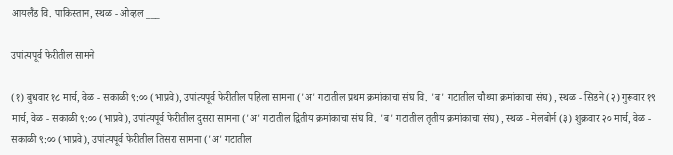आयर्लँड वि. पाकिस्तान, स्थळ - ओव्हल ___

उपांत्यपूर्व फेरीतील सामने

(१) बुधवार १८ मार्च, वेळ - सकाळी ९:०० (भाप्रवे), उपांत्यपूर्व फेरीतील पहिला सामना ('अ' गटातील प्रथम क्रमांकाचा संघ वि. 'ब' गटातील चौथ्या क्रमांकाचा संघ) , स्थळ - सिडने (२) गुरूवार १९ मार्च, वेळ - सकाळी ९:०० (भाप्रवे), उपांत्यपूर्व फेरीतील दुसरा सामना ('अ' गटातील द्वितीय क्रमांकाचा संघ वि. 'ब' गटातील तृतीय क्रमांकाचा संघ) , स्थळ - मेलबोर्न (३) शुक्रवार २० मार्च, वेळ - सकाळी ९:०० (भाप्रवे), उपांत्यपूर्व फेरीतील तिसरा सामना ('अ' गटातील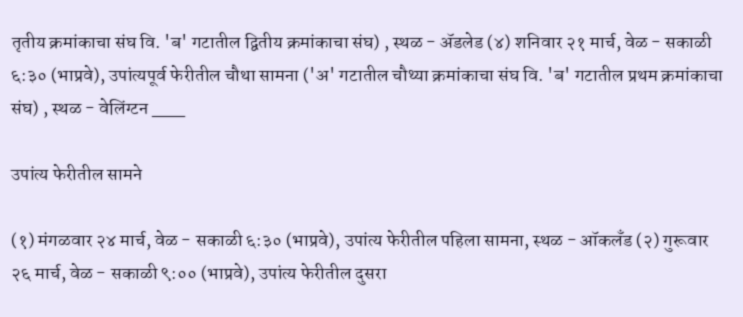तृतीय क्रमांकाचा संघ वि. 'ब' गटातील द्वितीय क्रमांकाचा संघ) , स्थळ - अ‍ॅडलेड (४) शनिवार २१ मार्च, वेळ - सकाळी ६:३० (भाप्रवे), उपांत्यपूर्व फेरीतील चौथा सामना ('अ' गटातील चौथ्या क्रमांकाचा संघ वि. 'ब' गटातील प्रथम क्रमांकाचा संघ) , स्थळ - वेलिंग्टन ___

उपांत्य फेरीतील सामने

(१) मंगळवार २४ मार्च, वेळ - सकाळी ६:३० (भाप्रवे), उपांत्य फेरीतील पहिला सामना, स्थळ - ऑकलँड (२) गुरूवार २६ मार्च, वेळ - सकाळी ९:०० (भाप्रवे), उपांत्य फेरीतील दुसरा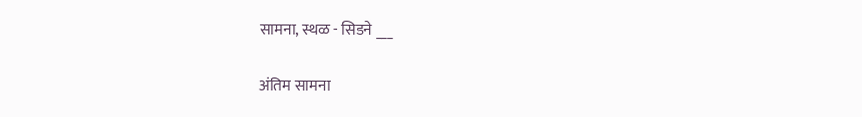सामना, स्थळ - सिडने ___

अंतिम सामना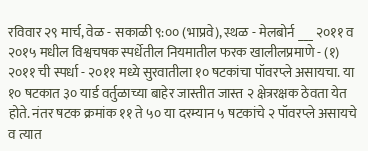रविवार २९ मार्च, वेळ - सकाळी ९:०० (भाप्रवे), स्थळ - मेलबोर्न ___ २०११ व २०१५ मधील विश्वचषक स्पर्धेतील नियमातील फरक खालीलप्रमाणे - (१) २०११ ची स्पर्धा - २०११ मध्ये सुरवातीला १० षटकांचा पॉवरप्ले असायचा. या १० षटकात ३० यार्ड वर्तुळाच्या बाहेर जास्तीत जास्त २ क्षेत्ररक्षक ठेवता येत होते. नंतर षटक क्रमांक ११ ते ५० या दरम्यान ५ षटकांचे २ पॉवरप्ले असायचे व त्यात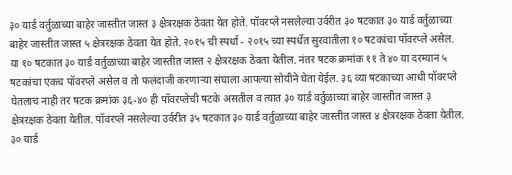३० यार्ड वर्तुळाच्या बाहेर जास्तीत जास्त ३ क्षेत्ररक्षक ठेवता येत होते. पॉवरप्ले नसलेल्या उर्वरीत ३० षटकात ३० यार्ड वर्तुळाच्या बाहेर जास्तीत जास्त ५ क्षेत्ररक्षक ठेवता येत होते. २०१५ ची स्पर्धा - २०१५ च्या स्पर्धेत सुरवातीला १० षटकांचा पॉवरप्ले असेल. या १० षटकात ३० यार्ड वर्तुळाच्या बाहेर जास्तीत जास्त २ क्षेत्ररक्षक ठेवता येतील. नंतर षटक क्रमांक ११ ते ४० या दरम्यान ५ षटकांचा एकच पॉवरप्ले असेल व तो फलंदाजी करणार्‍या संघाला आपल्या सोयीने घेता येईल. ३६ व्या षटकाच्या आधी पॉवरप्ले घेतलाच नाही तर षटक क्रमांक ३६-४० ही पॉवरप्लेची षटके असतील व त्यात ३० यार्ड वर्तुळाच्या बाहेर जास्तीत जास्त ३ क्षेत्ररक्षक ठेवता येतील. पॉवरप्ले नसलेल्या उर्वरीत ३५ षटकात ३० यार्ड वर्तुळाच्या बाहेर जास्तीत जास्त ४ क्षेत्ररक्षक ठेवता येतील. ३० यार्ड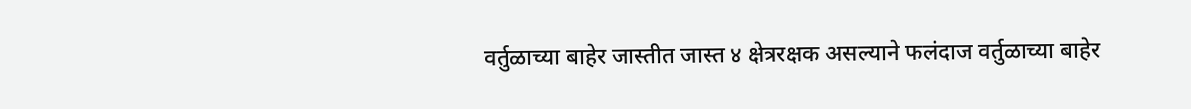वर्तुळाच्या बाहेर जास्तीत जास्त ४ क्षेत्ररक्षक असल्याने फलंदाज वर्तुळाच्या बाहेर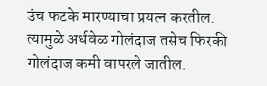उंच फटके मारण्याचा प्रयत्न करतील. त्यामुळे अर्धवेळ गोलंदाज तसेच फिरकी गोलंदाज कमी वापरले जातील.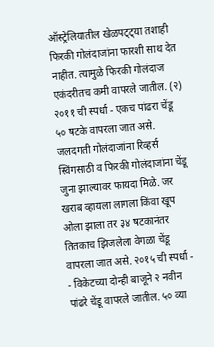ऑस्ट्रेलियातील खेळपट्ट्या तशाही फिरकी गोलंदाजांना फारशी साथ देत नाहीत. त्यामुळे फिरकी गोलंदाज एकंदरीतच कमी वापरले जातील. (२) २०११ ची स्पर्धा - एकच पांढरा चेंडू ५० षटके वापरला जात असे. जलदगती गोलंदाजांना रिव्हर्स स्विंगसाठी व फिरकी गोलंदाजांना चेंडू जुना झाल्यावर फायदा मिळे. जर खराब व्हायला लागला किंवा खूप ओला झाला तर ३४ षटकानंतर तितकाच झिजलेला वेगळा चेंडू वापरला जात असे. २०१५ ची स्पर्धा - - विकेटच्या दोन्ही बाजूने २ नवीन पांढरे चेंडू वापरले जातील. ५० व्या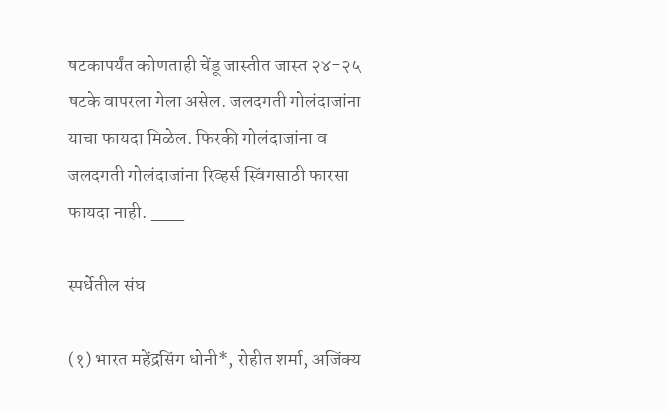षटकापर्यंत कोणताही चेंडू जास्तीत जास्त २४-२५ षटके वापरला गेला असेल. जलदगती गोलंदाजांना याचा फायदा मिळेल. फिरकी गोलंदाजांना व जलदगती गोलंदाजांना रिव्हर्स स्विंगसाठी फारसा फायदा नाही. ___

स्पर्धेतील संघ

(१) भारत महेंद्रसिंग धोनी*, रोहीत शर्मा, अजिंक्य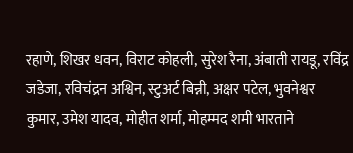रहाणे, शिखर धवन, विराट कोहली, सुरेश रैना, अंबाती रायडू, रविंद्र जडेजा, रविचंद्रन अश्विन, स्टुअर्ट बिन्नी, अक्षर पटेल, भुवनेश्वर कुमार, उमेश यादव, मोहीत शर्मा, मोहम्मद शमी भारताने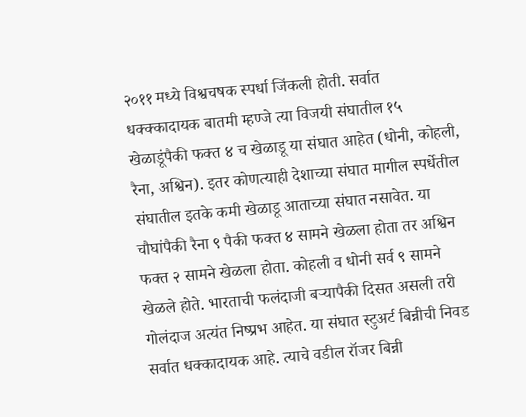२०११ मध्ये विश्वचषक स्पर्धा जिंकली होती. सर्वात धक्क्कादायक बातमी म्हण्जे त्या विजयी संघातील १५ खेळाडूंपैकी फक्त ४ च खेळाडू या संघात आहेत (धोनी, कोहली, रैना, अश्विन). इतर कोणत्याही देशाच्या संघात मागील स्पर्धेतील संघातील इतके कमी खेळाडू आताच्या संघात नसावेत. या चौघांपैकी रैना ९ पैकी फक्त ४ सामने खेळला होता तर अश्विन फक्त २ सामने खेळला होता. कोहली व धोनी सर्व ९ सामने खेळले होते. भारताची फलंदाजी बर्‍यापैकी दिसत असली तरी गोलंदाज अत्यंत निष्प्रभ आहेत. या संघात स्टुअर्ट बिन्नीची निवड सर्वात धक्कादायक आहे. त्याचे वडील रॉजर बिन्नी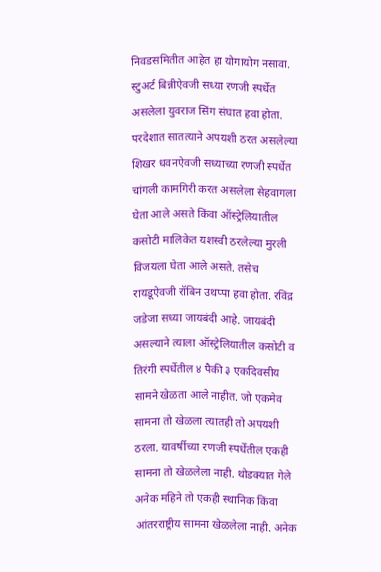निवडसमितीत आहेत हा योगायोग नसावा. स्टुअर्ट बिन्नीऐवजी सध्या रणजी स्पर्धेत असलेला युवराज सिंग संघात हवा होता. परदेशात सातत्याने अपयशी ठरत असलेल्या शिखर धवनऐवजी सध्याच्या रणजी स्पर्धेत चांगली कामगिरी करत असलेला सेहवागला घेता आले असते किंवा ऑस्ट्रेलियातील कसोटी मालिकेत यशस्वी ठरलेल्या मुरली विजयला घेता आले असते. तसेच रायडूऐवजी रॉबिन उथप्पा हवा होता. रविंद्र जडेजा सध्या जायबंदी आहे. जायबंदी असल्याने त्याला ऑस्ट्रेलियातील कसोटी व तिरंगी स्पर्धेतील ४ पैकी ३ एकदिवसीय सामने खेळता आले नाहीत. जो एकमेव सामना तो खेळला त्यातही तो अपयशी ठरला. यावर्षीच्या रणजी स्पर्धेतील एकही सामना तो खेळलेला नाही. थोडक्यात गेले अनेक महिने तो एकही स्थानिक किंवा आंतरराष्ट्रीय सामना खेळलेला नाही. अनेक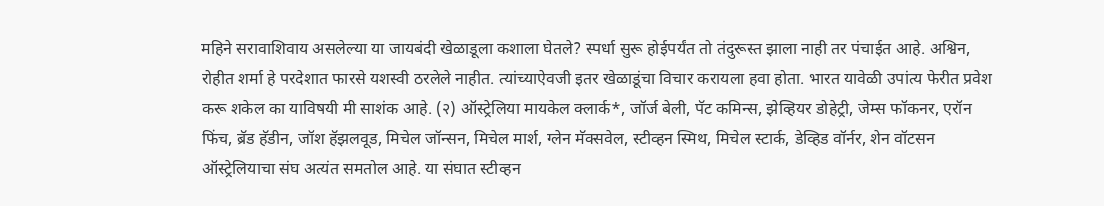महिने सरावाशिवाय असलेल्या या जायबंदी खेळाडूला कशाला घेतले? स्पर्धा सुरू होईपर्यंत तो तंदुरूस्त झाला नाही तर पंचाईत आहे. अश्विन, रोहीत शर्मा हे परदेशात फारसे यशस्वी ठरलेले नाहीत. त्यांच्याऐवजी इतर खेळाडूंचा विचार करायला हवा होता. भारत यावेळी उपांत्य फेरीत प्रवेश करू शकेल का याविषयी मी साशंक आहे. (२) ऑस्ट्रेलिया मायकेल क्लार्क*, जॉर्ज बेली, पॅट कमिन्स, झेव्हियर डोहेट्री, जेम्स फॉकनर, एरॉन फिंच, ब्रॅड हॅडीन, जॉश हॅझलवूड, मिचेल जॉन्सन, मिचेल मार्श, ग्लेन मॅक्सवेल, स्टीव्हन स्मिथ, मिचेल स्टार्क, डेव्हिड वॉर्नर, शेन वॉटसन ऑस्ट्रेलियाचा संघ अत्यंत समतोल आहे. या संघात स्टीव्हन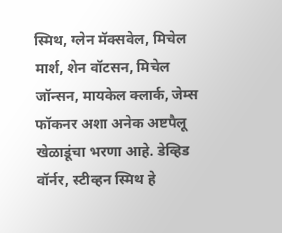स्मिथ, ग्लेन मॅक्सवेल, मिचेल मार्श, शेन वॉटसन, मिचेल जॉन्सन, मायकेल क्लार्क, जेम्स फॉकनर अशा अनेक अष्टपैलू खेळाडूंचा भरणा आहे. डेव्हिड वॉर्नर, स्टीव्हन स्मिथ हे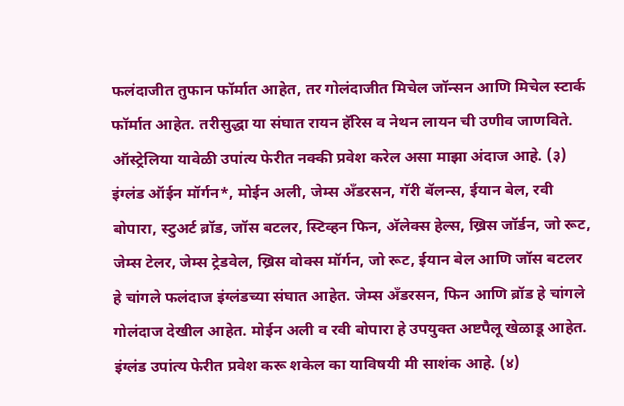फलंदाजीत तुफान फॉर्मात आहेत, तर गोलंदाजीत मिचेल जॉन्सन आणि मिचेल स्टार्क फॉर्मात आहेत. तरीसुद्धा या संघात रायन हॅरिस व नेथन लायन ची उणीव जाणविते. ऑस्ट्रेलिया यावेळी उपांत्य फेरीत नक्की प्रवेश करेल असा माझा अंदाज आहे. (३) इंग्लंड ऑईन मॉर्गन*, मोईन अली, जेम्स अँडरसन, गॅरी बॅलन्स, ईयान बेल, रवी बोपारा, स्टुअर्ट ब्रॉड, जॉस बटलर, स्टिव्हन फिन, अ‍ॅलेक्स हेल्स, ख्रिस जॉर्डन, जो रूट, जेम्स टेलर, जेम्स ट्रेडवेल, ख्रिस वोक्स मॉर्गन, जो रूट, ईयान बेल आणि जॉस बटलर हे चांगले फलंदाज इंग्लंडच्या संघात आहेत. जेम्स अँडरसन, फिन आणि ब्रॉड हे चांगले गोलंदाज देखील आहेत. मोईन अली व रवी बोपारा हे उपयुक्त अष्टपैलू खेळाडू आहेत. इंग्लंड उपांत्य फेरीत प्रवेश करू शकेल का याविषयी मी साशंक आहे. (४)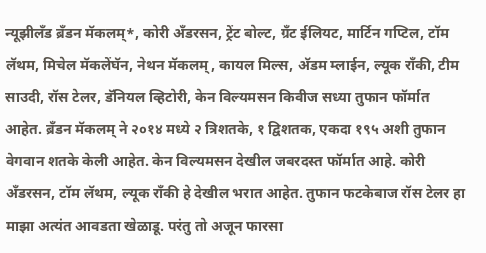न्यूझीलँड ब्रँडन मॅकलम्*, कोरी अँडरसन, ट्रेंट बोल्ट, ग्रँट ईलियट, मार्टिन गप्टिल, टॉम लॅथम, मिचेल मॅकलेंघॅन, नेथन मॅकलम्, कायल मिल्स, अ‍ॅडम म्लाईन, ल्यूक राँकी, टीम साउदी, रॉस टेलर, डॅनियल व्हिटोरी, केन विल्यमसन किवीज सध्या तुफान फॉर्मात आहेत. ब्रँडन मॅकलम् ने २०१४ मध्ये २ त्रिशतके, १ द्विशतक, एकदा १९५ अशी तुफान वेगवान शतके केली आहेत. केन विल्यमसन देखील जबरदस्त फॉर्मात आहे. कोरी अँडरसन, टॉम लॅथम, ल्यूक राँकी हे देखील भरात आहेत. तुफान फटकेबाज रॉस टेलर हा माझा अत्यंत आवडता खेळाडू. परंतु तो अजून फारसा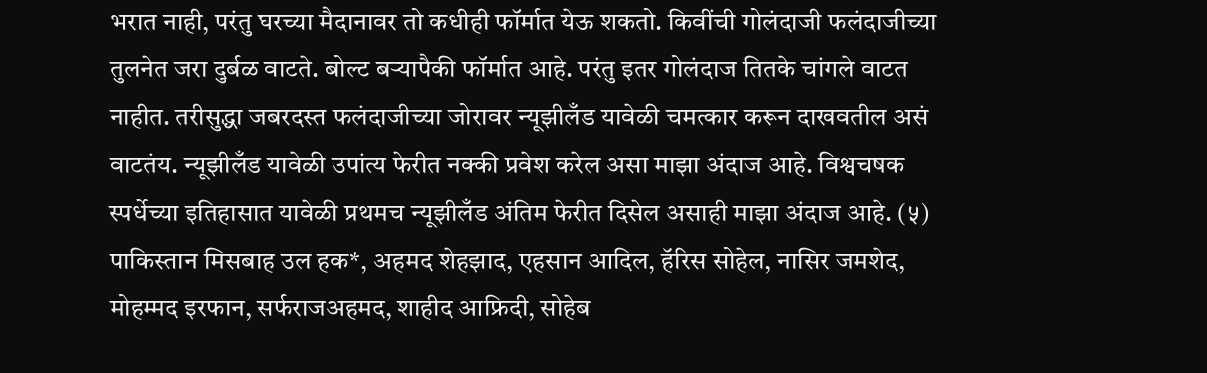भरात नाही, परंतु घरच्या मैदानावर तो कधीही फॉर्मात येऊ शकतो. किवींची गोलंदाजी फलंदाजीच्या तुलनेत जरा दुर्बळ वाटते. बोल्ट बर्‍यापैकी फॉर्मात आहे. परंतु इतर गोलंदाज तितके चांगले वाटत नाहीत. तरीसुद्धा जबरदस्त फलंदाजीच्या जोरावर न्यूझीलँड यावेळी चमत्कार करून दाखवतील असं वाटतंय. न्यूझीलँड यावेळी उपांत्य फेरीत नक्की प्रवेश करेल असा माझा अंदाज आहे. विश्वचषक स्पर्धेच्या इतिहासात यावेळी प्रथमच न्यूझीलँड अंतिम फेरीत दिसेल असाही माझा अंदाज आहे. (५) पाकिस्तान मिसबाह उल हक*, अहमद शेहझाद, एहसान आदिल, हॅरिस सोहेल, नासिर जमशेद, मोहम्मद इरफान, सर्फराजअहमद, शाहीद आफ्रिदी, सोहेब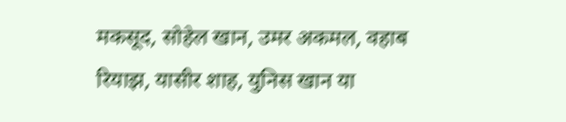मकसूद, सोहेल खान, उमर अकमल, वहाब रियाझ, यासीर शाह, युनिस खान या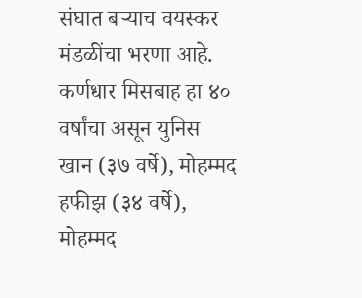संघात बर्‍याच वयस्कर मंडळींचा भरणा आहे. कर्णधार मिसबाह हा ४० वर्षांचा असून युनिस खान (३७ वर्षे), मोहम्मद हफीझ (३४ वर्षे), मोहम्मद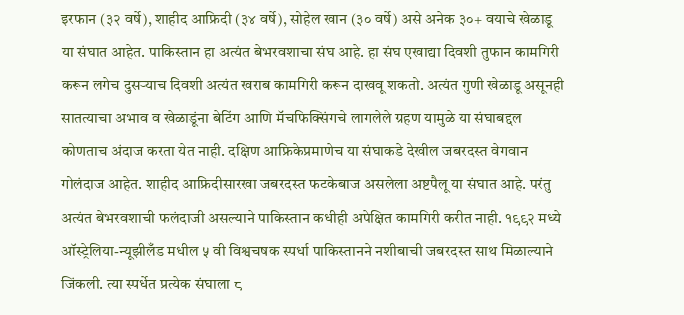इरफान (३२ वर्षे), शाहीद आफ्रिदी (३४ वर्षे), सोहेल खान (३० वर्षे) असे अनेक ३०+ वयाचे खेळाडू या संघात आहेत. पाकिस्तान हा अत्यंत बेभरवशाचा संघ आहे. हा संघ एखाद्या दिवशी तुफान कामगिरी करून लगेच दुसर्‍याच दिवशी अत्यंत खराब कामगिरी करून दाखवू शकतो. अत्यंत गुणी खेळाडू असूनही सातत्याचा अभाव व खेळाडूंना बेटिंग आणि मॅचफिक्सिंगचे लागलेले ग्रहण यामुळे या संघाबद्दल कोणताच अंदाज करता येत नाही. दक्षिण आफ्रिकेप्रमाणेच या संघाकडे देखील जबरदस्त वेगवान गोलंदाज आहेत. शाहीद आफ्रिदीसारखा जबरदस्त फटकेबाज असलेला अष्टपैलू या संघात आहे. परंतु अत्यंत बेभरवशाची फलंदाजी असल्याने पाकिस्तान कधीही अपेक्षित कामगिरी करीत नाही. १९९२ मध्ये ऑस्ट्रेलिया-न्यूझीलँड मधील ५ वी विश्वचषक स्पर्धा पाकिस्तानने नशीबाची जबरदस्त साथ मिळाल्याने जिंकली. त्या स्पर्धेत प्रत्येक संघाला ८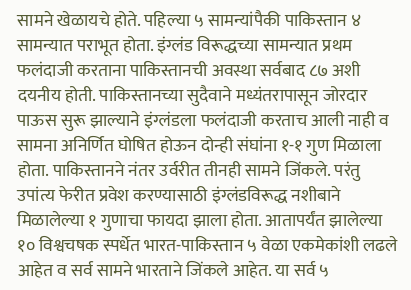सामने खेळायचे होते. पहिल्या ५ सामन्यांपैकी पाकिस्तान ४ सामन्यात पराभूत होता. इंग्लंड विरूद्धच्या सामन्यात प्रथम फलंदाजी करताना पाकिस्तानची अवस्था सर्वबाद ८७ अशी दयनीय होती. पाकिस्तानच्या सुदैवाने मध्यंतरापासून जोरदार पाऊस सुरू झाल्याने इंग्लंडला फलंदाजी करताच आली नाही व सामना अनिर्णित घोषित होऊन दोन्ही संघांना १-१ गुण मिळाला होता. पाकिस्तानने नंतर उर्वरीत तीनही सामने जिंकले. परंतु उपांत्य फेरीत प्रवेश करण्यासाठी इंग्लंडविरूद्ध नशीबाने मिळालेल्या १ गुणाचा फायदा झाला होता. आतापर्यंत झालेल्या १० विश्वचषक स्पर्धेत भारत-पाकिस्तान ५ वेळा एकमेकांशी लढले आहेत व सर्व सामने भारताने जिंकले आहेत. या सर्व ५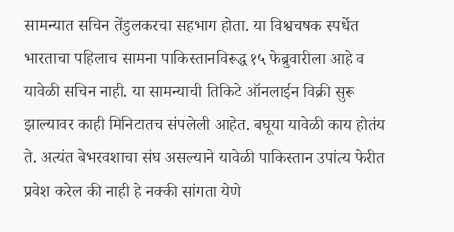सामन्यात सचिन तेंडुलकरचा सहभाग होता. या विश्वचषक स्पर्धेत भारताचा पहिलाच सामना पाकिस्तानविरूद्ध १५ फेब्रुवारीला आहे व यावेळी सचिन नाही. या सामन्याची तिकिटे ऑनलाईन विक्री सुरू झाल्यावर काही मिनिटातच संपलेली आहेत. बघूया यावेळी काय होतंय ते. अत्यंत बेभरवशाचा संघ असल्याने यावेळी पाकिस्तान उपांत्य फेरीत प्रवेश करेल की नाही हे नक्की सांगता येणे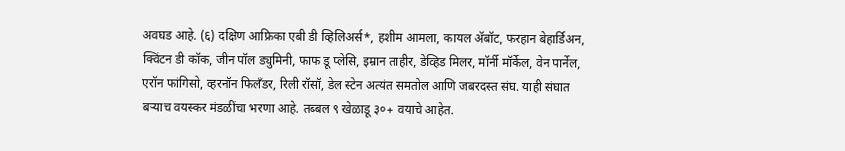अवघड आहे. (६) दक्षिण आफ्रिका एबी डी व्हिलिअर्स*, हशीम आमला, कायल अ‍ॅबॉट, फरहान बेहार्डिअन, क्विंटन डी कॉक, जीन पॉल ड्युमिनी, फाफ डू प्लेसि, इम्रान ताहीर, डेव्हिड मिलर, मॉर्नी मॉर्केल, वेन पार्नेल, एरॉन फांगिसो, व्हरनॉन फिलँडर, रिली रॉसॉ, डेल स्टेन अत्यंत समतोल आणि जबरदस्त संघ. याही संघात बर्‍याच वयस्कर मंडळींचा भरणा आहे. तब्बल ९ खेळाडू ३०+ वयाचे आहेत.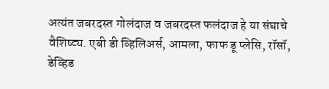अत्यंत जबरदस्त गोलंदाज व जबरदस्त फलंदाज हे या संघाचे वैशिष्ट्य. एबी डी व्हिलिअर्स, आमला, फाफ डू प्लेसि, रॉसॉ, डेव्हिड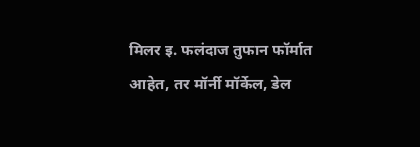मिलर इ. फलंदाज तुफान फॉर्मात आहेत, तर मॉर्नी मॉर्केल, डेल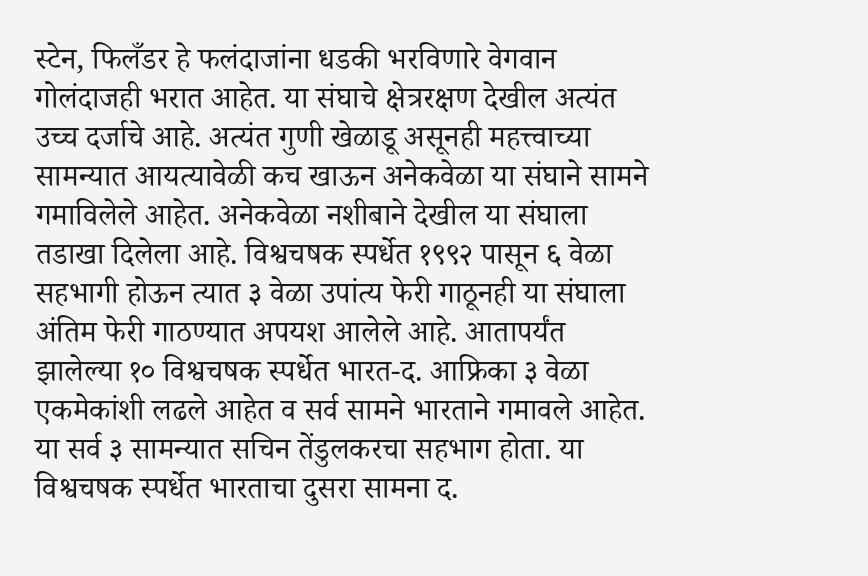स्टेन, फिलँडर हे फलंदाजांना धडकी भरविणारे वेगवान गोलंदाजही भरात आहेत. या संघाचे क्षेत्ररक्षण देखील अत्यंत उच्च दर्जाचे आहे. अत्यंत गुणी खेळाडू असूनही महत्त्वाच्या सामन्यात आयत्यावेळी कच खाऊन अनेकवेळा या संघाने सामने गमाविलेले आहेत. अनेकवेळा नशीबाने देखील या संघाला तडाखा दिलेला आहे. विश्वचषक स्पर्धेत १९९२ पासून ६ वेळा सहभागी होऊन त्यात ३ वेळा उपांत्य फेरी गाठूनही या संघाला अंतिम फेरी गाठण्यात अपयश आलेले आहे. आतापर्यंत झालेल्या १० विश्वचषक स्पर्धेत भारत-द. आफ्रिका ३ वेळा एकमेकांशी लढले आहेत व सर्व सामने भारताने गमावले आहेत. या सर्व ३ सामन्यात सचिन तेंडुलकरचा सहभाग होता. या विश्वचषक स्पर्धेत भारताचा दुसरा सामना द.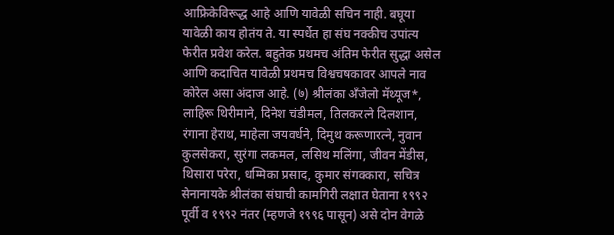आफ्रिकेविरूद्ध आहे आणि यावेळी सचिन नाही. बघूया यावेळी काय होतंय ते. या स्पर्धेत हा संघ नक्कीच उपांत्य फेरीत प्रवेश करेल. बहुतेक प्रथमच अंतिम फेरीत सुद्धा असेल आणि कदाचित यावेळी प्रथमच विश्वचषकावर आपले नाव कोरेल असा अंदाज आहे. (७) श्रीलंका अँजेलो मॅथ्यूज*, लाहिरू थिरीमाने, दिनेश चंडीमल, तिलकरत्ने दिलशान, रंगाना हेराथ, माहेला जयवर्धने, दिमुथ करूणारत्ने, नुवान कुलसेकरा, सुरंगा लकमल, लसिथ मलिंगा, जीवन मेंडीस, थिसारा परेरा, धम्मिका प्रसाद, कुमार संगक्कारा, सचित्र सेनानायके श्रीलंका संघाची कामगिरी लक्षात घेताना १९९२ पूर्वी व १९९२ नंतर (म्हणजे १९९६ पासून) असे दोन वेगळे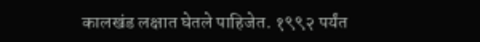कालखंड लक्षात घेतले पाहिजेत. १९९२ पर्यंत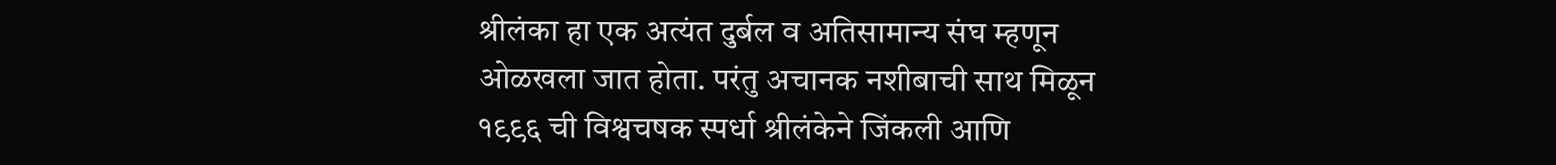श्रीलंका हा एक अत्यंत दुर्बल व अतिसामान्य संघ म्हणून ओळखला जात होता. परंतु अचानक नशीबाची साथ मिळून १९९६ ची विश्वचषक स्पर्धा श्रीलंकेने जिंकली आणि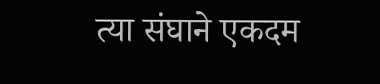त्या संघाने एकदम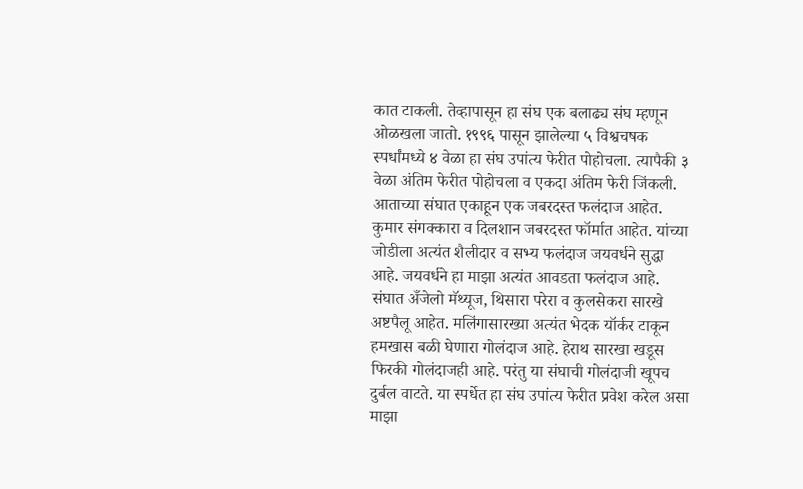कात टाकली. तेव्हापासून हा संघ एक बलाढ्य संघ म्हणून ओळखला जातो. १९९६ पासून झालेल्या ५ विश्वचषक स्पर्धांमध्ये ४ वेळा हा संघ उपांत्य फेरीत पोहोचला. त्यापैकी ३ वेळा अंतिम फेरीत पोहोचला व एकदा अंतिम फेरी जिंकली. आताच्या संघात एकाहून एक जबरदस्त फलंदाज आहेत. कुमार संगक्कारा व दिलशान जबरदस्त फॉर्मात आहेत. यांच्या जोडीला अत्यंत शैलीदार व सभ्य फलंदाज जयवर्धने सुद्धा आहे. जयवर्धने हा माझा अत्यंत आवडता फलंदाज आहे. संघात अँजेलो मॅथ्यूज, थिसारा परेरा व कुलसेकरा सारखे अष्टपैलू आहेत. मलिंगासारख्या अत्यंत भेदक यॉर्कर टाकून हमखास बळी घेणारा गोलंदाज आहे. हेराथ सारखा खडूस फिरकी गोलंदाजही आहे. परंतु या संघाची गोलंदाजी खूपच दुर्बल वाटते. या स्पर्धेत हा संघ उपांत्य फेरीत प्रवेश करेल असा माझा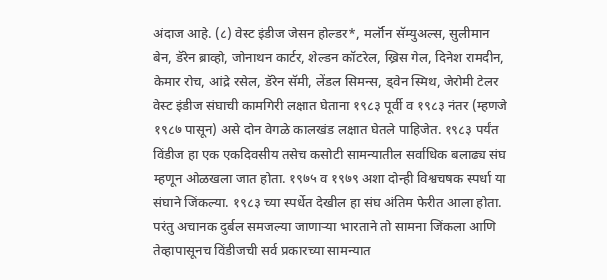अंदाज आहे. (८) वेस्ट इंडीज जेसन होल्डर*, मर्लॉन सॅम्युअल्स, सुलीमान बेन, डॅरेन ब्राव्हो, जोनाथन कार्टर, शेल्डन कॉटरेल, ख्रिस गेल, दिनेश रामदीन, केमार रोच, आंद्रे रसेल, डॅरेन सॅमी, लेंडल सिमन्स, ड्वेन स्मिथ, जेरोमी टेलर वेस्ट इंडीज संघाची कामगिरी लक्षात घेताना १९८३ पूर्वी व १९८३ नंतर (म्हणजे १९८७ पासून) असे दोन वेगळे कालखंड लक्षात घेतले पाहिजेत. १९८३ पर्यंत विंडीज हा एक एकदिवसीय तसेच कसोटी सामन्यातील सर्वाधिक बलाढ्य संघ म्हणून ओळखला जात होता. १९७५ व १९७९ अशा दोन्ही विश्वचषक स्पर्धा या संघाने जिंकल्या. १९८३ च्या स्पर्धेत देखील हा संघ अंतिम फेरीत आला होता. परंतु अचानक दुर्बल समजल्या जाणार्‍या भारताने तो सामना जिंकला आणि तेव्हापासूनच विंडीजची सर्व प्रकारच्या सामन्यात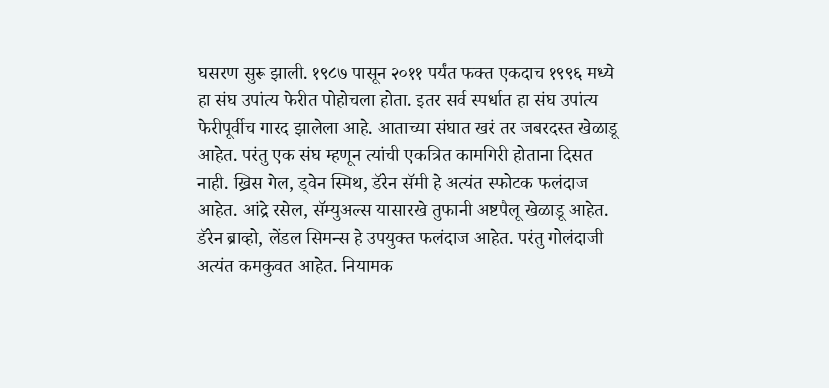घसरण सुरू झाली. १९८७ पासून २०११ पर्यंत फक्त एकदाच १९९६ मध्ये हा संघ उपांत्य फेरीत पोहोचला होता. इतर सर्व स्पर्धात हा संघ उपांत्य फेरीपूर्वीच गारद झालेला आहे. आताच्या संघात खरं तर जबरदस्त खेळाडू आहेत. परंतु एक संघ म्हणून त्यांची एकत्रित कामगिरी होताना दिसत नाही. ख्रिस गेल, ड्वेन स्मिथ, डॅरेन सॅमी हे अत्यंत स्फोटक फलंदाज आहेत. आंद्रे रसेल, सॅम्युअल्स यासारखे तुफानी अष्टपैलू खेळाडू आहेत. डॅरेन ब्राव्हो, लेंडल सिमन्स हे उपयुक्त फलंदाज आहेत. परंतु गोलंदाजी अत्यंत कमकुवत आहेत. नियामक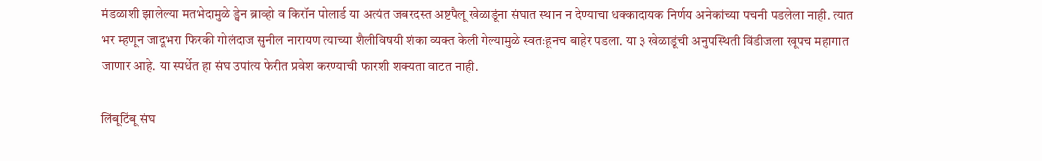मंडळाशी झालेल्या मतभेदामुळे ड्वेन ब्राव्हो व किरॉन पोलार्ड या अत्यंत जबरदस्त अष्टपैलू खेळाडूंना संघात स्थान न देण्याचा धक्कादायक निर्णय अनेकांच्या पचनी पडलेला नाही. त्यात भर म्हणून जादूभरा फिरकी गोलंदाज सुनील नारायण त्याच्या शैलीविषयी शंका व्यक्त केली गेल्यामुळे स्वतःहूनच बाहेर पडला. या ३ खेळाडूंची अनुपस्थिती विंडीजला खूपच महागात जाणार आहे. या स्पर्धेत हा संघ उपांत्य फेरीत प्रवेश करण्याची फारशी शक्यता वाटत नाही.

लिंबूटिंबू संघ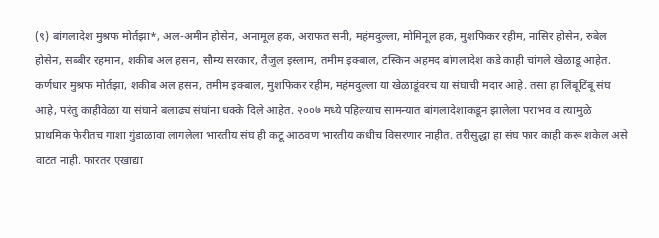(९) बांगलादेश मुश्रफ मोर्तझा*, अल-अमीन होसेन, अनामूल हक, अराफत सनी, महंमदुल्ला, मोमिनूल हक, मुशफिकर रहीम, नासिर होसेन, रुबेल होसेन, सब्बीर रहमान, शकीब अल हसन, सौम्य सरकार, तैजुल इस्लाम, तमीम इक्बाल, टस्किन अहमद बांगलादेश कडे काही चांगले खेळाडू आहेत. कर्णधार मुश्रफ मोर्तझा, शकीब अल हसन, तमीम इक्बाल, मुशफिकर रहीम, महंमदुल्ला या खेळाडूंवरच या संघाची मदार आहे. तसा हा लिंबूटिंबू संघ आहे, परंतु काहीवेळा या संघाने बलाढ्य संघांना धक्के दिले आहेत. २००७ मध्ये पहिल्याच सामन्यात बांगलादेशाकडून झालेला पराभव व त्यामुळे प्राथमिक फेरीतच गाशा गुंडाळावा लागलेला भारतीय संघ ही कटू आठवण भारतीय कधीच विसरणार नाहीत. तरीसुद्धा हा संघ फार काही करू शकेल असे वाटत नाही. फारतर एखाद्या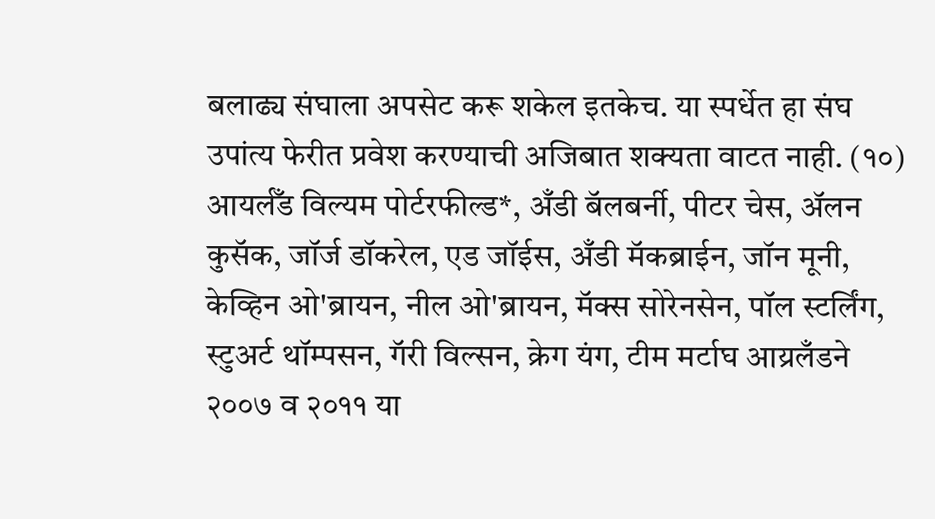बलाढ्य संघाला अपसेट करू शकेल इतकेच. या स्पर्धेत हा संघ उपांत्य फेरीत प्रवेश करण्याची अजिबात शक्यता वाटत नाही. (१०) आयर्लँड विल्यम पोर्टरफील्ड*, अँडी बॅलबर्नी, पीटर चेस, अ‍ॅलन कुसॅक, जॉर्ज डॉकरेल, एड जॉईस, अँडी मॅकब्राईन, जॉन मूनी, केव्हिन ओ'ब्रायन, नील ओ'ब्रायन, मॅक्स सोरेनसेन, पॉल स्टर्लिंग, स्टुअर्ट थॉम्पसन, गॅरी विल्सन, क्रेग यंग, टीम मर्टाघ आय्रलँडने २००७ व २०११ या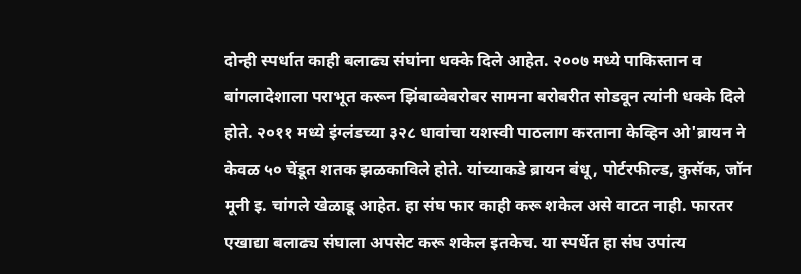दोन्ही स्पर्धात काही बलाढ्य संघांना धक्के दिले आहेत. २००७ मध्ये पाकिस्तान व बांगलादेशाला पराभूत करून झिंबाब्वेबरोबर सामना बरोबरीत सोडवून त्यांनी धक्के दिले होते. २०११ मध्ये इंग्लंडच्या ३२८ धावांचा यशस्वी पाठलाग करताना केव्हिन ओ'ब्रायन ने केवळ ५० चेंडूत शतक झळकाविले होते. यांच्याकडे ब्रायन बंधू, पोर्टरफील्ड, कुसॅक, जॉन मूनी इ. चांगले खेळाडू आहेत. हा संघ फार काही करू शकेल असे वाटत नाही. फारतर एखाद्या बलाढ्य संघाला अपसेट करू शकेल इतकेच. या स्पर्धेत हा संघ उपांत्य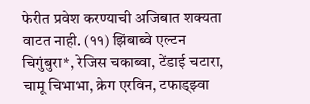फेरीत प्रवेश करण्याची अजिबात शक्यता वाटत नाही. (११) झिंबाब्वे एल्टन चिगुंबुरा*, रेजिस चकाब्वा, टेंडाई चटारा, चामू चिभाभा, क्रेग एरविन, टफाड्झ्वा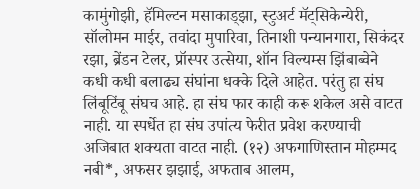कामुंगोझी, हॅमिल्टन मसाकाड्झा, स्टुअर्ट मॅट्सिकेन्येरी, सॉलोमन माईर, तवांदा मुपारिवा, तिनाशी पन्यानगारा, सिकंदर रझा, ब्रेंडन टेलर, प्रॉस्पर उत्सेया, शॉन विल्यम्स झिंबाब्वेने कधी कधी बलाढ्य संघांना धक्के दिले आहेत. परंतु हा संघ लिंबूटिंबू संघच आहे. हा संघ फार काही करू शकेल असे वाटत नाही. या स्पर्धेत हा संघ उपांत्य फेरीत प्रवेश करण्याची अजिबात शक्यता वाटत नाही. (१२) अफगाणिस्तान मोहम्मद नबी*, अफसर झझाई, अफताब आलम,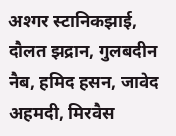अश्गर स्टानिकझाई, दौलत झद्रान, गुलबदीन नैब, हमिद हसन, जावेद अहमदी, मिरवैस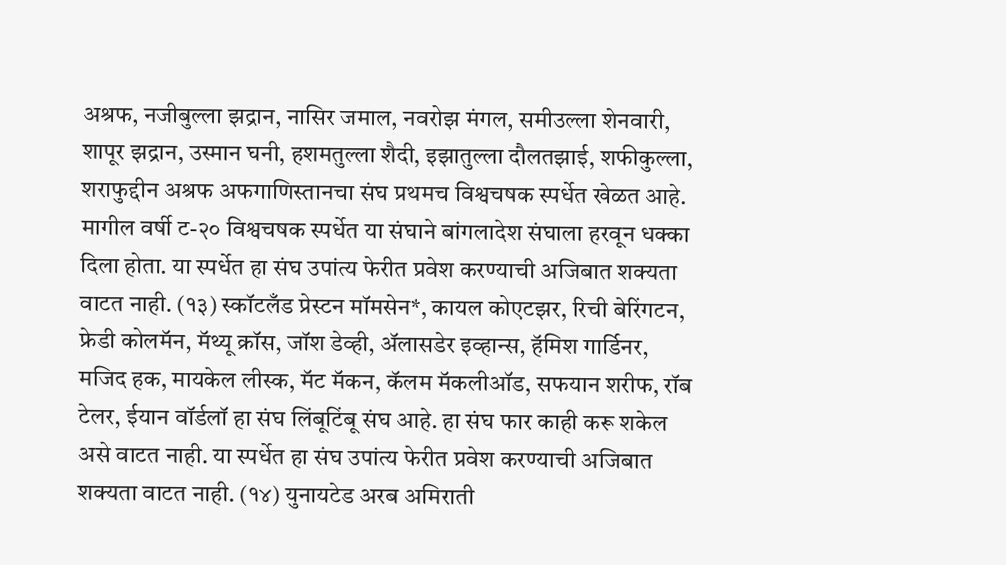अश्रफ, नजीबुल्ला झद्रान, नासिर जमाल, नवरोझ मंगल, समीउल्ला शेनवारी, शापूर झद्रान, उस्मान घनी, हशमतुल्ला शैदी, इझातुल्ला दौलतझाई, शफीकुल्ला, शराफुद्दीन अश्रफ अफगाणिस्तानचा संघ प्रथमच विश्वचषक स्पर्धेत खेळत आहे. मागील वर्षी ट-२० विश्वचषक स्पर्धेत या संघाने बांगलादेश संघाला हरवून धक्का दिला होता. या स्पर्धेत हा संघ उपांत्य फेरीत प्रवेश करण्याची अजिबात शक्यता वाटत नाही. (१३) स्कॉटलँड प्रेस्टन मॉमसेन*, कायल कोएटझर, रिची बेरिंगटन, फ्रेडी कोलमॅन, मॅथ्यू क्रॉस, जॉश डेव्ही, अ‍ॅलासडेर इव्हान्स, हॅमिश गार्डिनर, मजिद हक, मायकेल लीस्क, मॅट मॅकन, कॅलम मॅकलीऑड, सफयान शरीफ, रॉब टेलर, ईयान वॉर्डलॉ हा संघ लिंबूटिंबू संघ आहे. हा संघ फार काही करू शकेल असे वाटत नाही. या स्पर्धेत हा संघ उपांत्य फेरीत प्रवेश करण्याची अजिबात शक्यता वाटत नाही. (१४) युनायटेड अरब अमिराती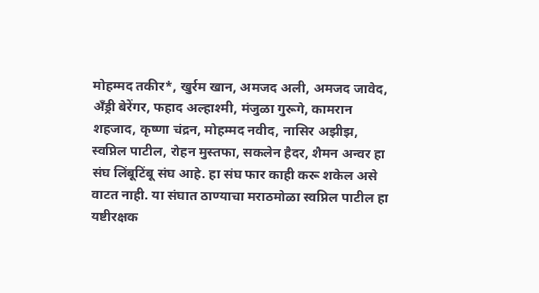मोहम्मद तकीर*, खुर्रम खान, अमजद अली, अमजद जावेद, अ‍ॅंड्री बेरेंगर, फहाद अल्हाश्मी, मंजुळा गुरूगे, कामरान शहजाद, कृष्णा चंद्रन, मोहम्मद नवीद, नासिर अझीझ, स्वप्निल पाटील, रोहन मुस्तफा, सकलेन हैदर, शैमन अन्वर हा संघ लिंबूटिंबू संघ आहे. हा संघ फार काही करू शकेल असे वाटत नाही. या संघात ठाण्याचा मराठमोळा स्वप्निल पाटील हा यष्टीरक्षक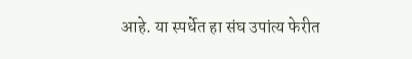आहे. या स्पर्धेत हा संघ उपांत्य फेरीत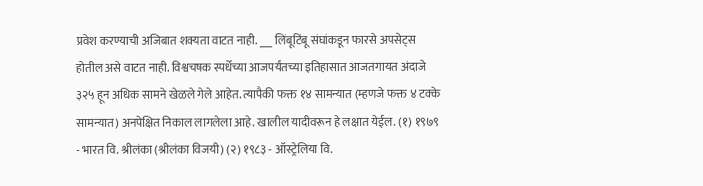प्रवेश करण्याची अजिबात शक्यता वाटत नाही. ___ लिंबूटिंबू संघांकडून फारसे अपसेट्स होतील असे वाटत नाही. विश्वचषक स्पर्धेच्या आजपर्यंतच्या इतिहासात आजतगायत अंदाजे ३२५ हून अधिक सामने खेळले गेले आहेत. त्यापैकी फक्त १४ सामन्यात (म्हणजे फक्त ४ टक्के सामन्यात) अनपेक्षित निकाल लागलेला आहे. खालील यादीवरून हे लक्षात येईल. (१) १९७९ - भारत वि. श्रीलंका (श्रीलंका विजयी) (२) १९८३ - ऑस्ट्रेलिया वि.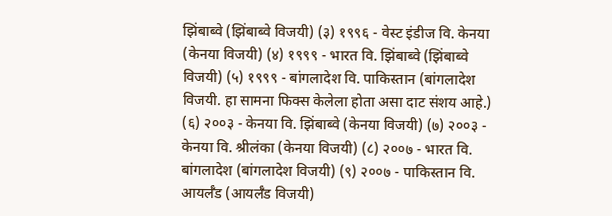झिंबाब्वे (झिंबाब्वे विजयी) (३) १९९६ - वेस्ट इंडीज वि. केनया (केनया विजयी) (४) १९९९ - भारत वि. झिंबाब्वे (झिंबाब्वे विजयी) (५) १९९९ - बांगलादेश वि. पाकिस्तान (बांगलादेश विजयी. हा सामना फिक्स केलेला होता असा दाट संशय आहे.) (६) २००३ - केनया वि. झिंबाब्वे (केनया विजयी) (७) २००३ - केनया वि. श्रीलंका (केनया विजयी) (८) २००७ - भारत वि. बांगलादेश (बांगलादेश विजयी) (९) २००७ - पाकिस्तान वि. आयर्लँड (आयर्लँड विजयी)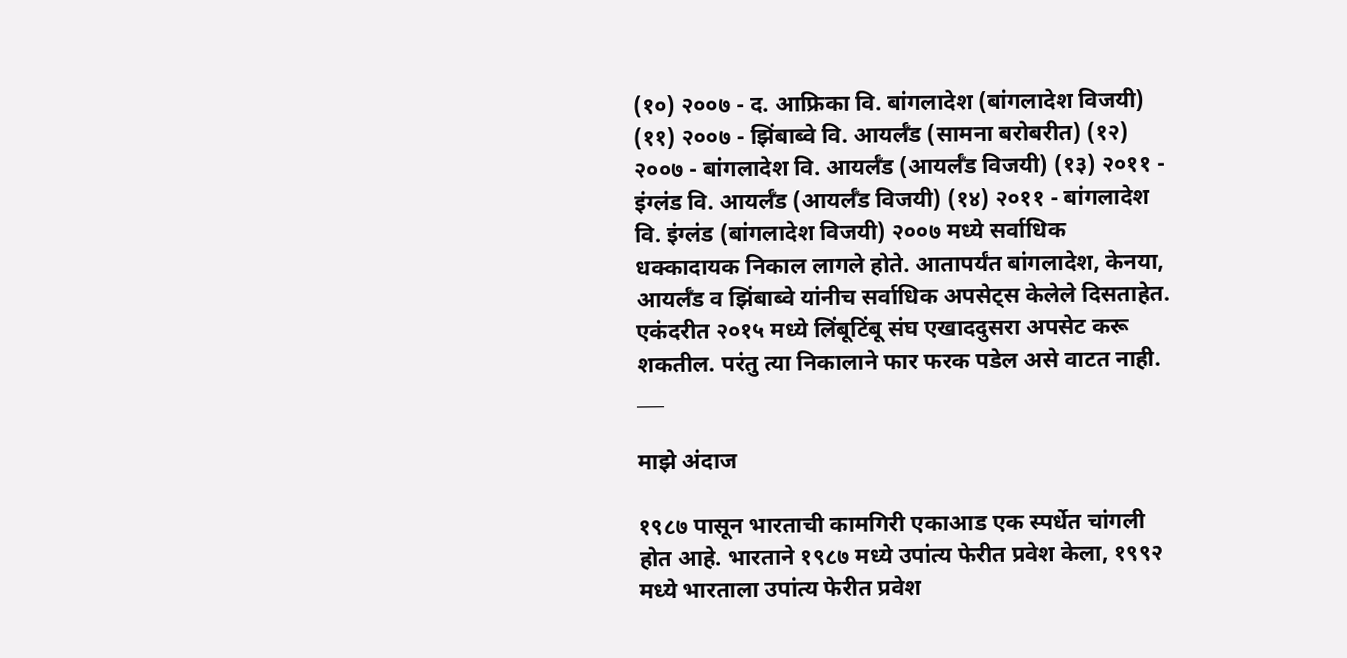(१०) २००७ - द. आफ्रिका वि. बांगलादेश (बांगलादेश विजयी) (११) २००७ - झिंबाब्वे वि. आयर्लँड (सामना बरोबरीत) (१२) २००७ - बांगलादेश वि. आयर्लँड (आयर्लँड विजयी) (१३) २०११ - इंग्लंड वि. आयर्लँड (आयर्लँड विजयी) (१४) २०११ - बांगलादेश वि. इंग्लंड (बांगलादेश विजयी) २००७ मध्ये सर्वाधिक धक्कादायक निकाल लागले होते. आतापर्यंत बांगलादेश, केनया, आयर्लँड व झिंबाब्वे यांनीच सर्वाधिक अपसेट्स केलेले दिसताहेत. एकंदरीत २०१५ मध्ये लिंबूटिंबू संघ एखाददुसरा अपसेट करू शकतील. परंतु त्या निकालाने फार फरक पडेल असे वाटत नाही. ___

माझे अंदाज

१९८७ पासून भारताची कामगिरी एकाआड एक स्पर्धेत चांगली होत आहे. भारताने १९८७ मध्ये उपांत्य फेरीत प्रवेश केला, १९९२ मध्ये भारताला उपांत्य फेरीत प्रवेश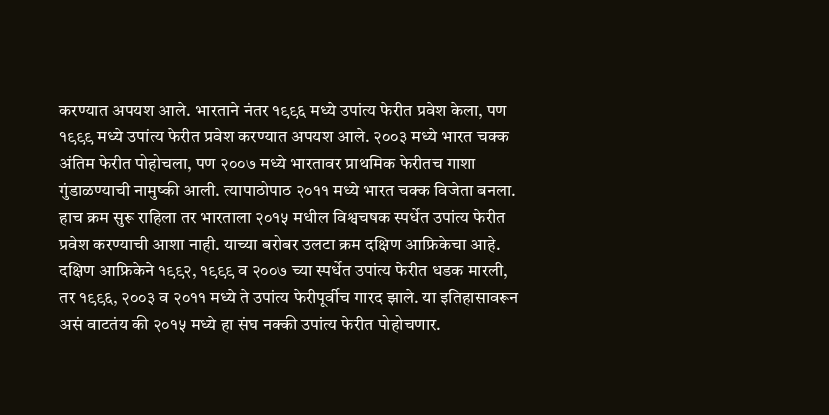करण्यात अपयश आले. भारताने नंतर १९९६ मध्ये उपांत्य फेरीत प्रवेश केला, पण १९९९ मध्ये उपांत्य फेरीत प्रवेश करण्यात अपयश आले. २००३ मध्ये भारत चक्क अंतिम फेरीत पोहोचला, पण २००७ मध्ये भारतावर प्राथमिक फेरीतच गाशा गुंडाळण्याची नामुष्की आली. त्यापाठोपाठ २०११ मध्ये भारत चक्क विजेता बनला. हाच क्रम सुरू राहिला तर भारताला २०१५ मधील विश्वचषक स्पर्धेत उपांत्य फेरीत प्रवेश करण्याची आशा नाही. याच्या बरोबर उलटा क्रम दक्षिण आफ्रिकेचा आहे. दक्षिण आफ्रिकेने १९९२, १९९९ व २००७ च्या स्पर्धेत उपांत्य फेरीत धडक मारली, तर १९९६, २००३ व २०११ मध्ये ते उपांत्य फेरीपूर्वीच गारद झाले. या इतिहासावरून असं वाटतंय की २०१५ मध्ये हा संघ नक्की उपांत्य फेरीत पोहोचणार.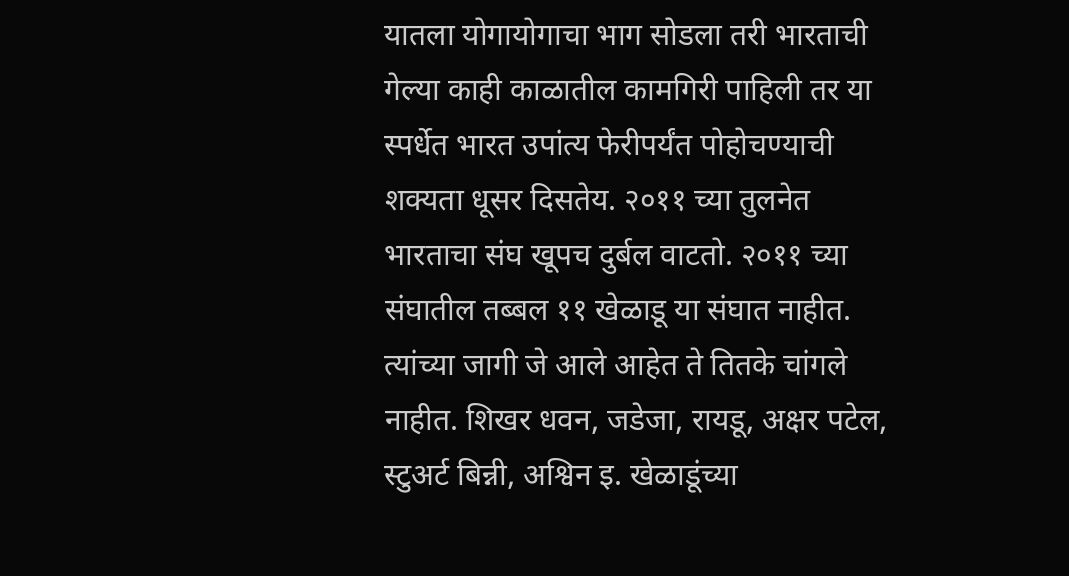यातला योगायोगाचा भाग सोडला तरी भारताची गेल्या काही काळातील कामगिरी पाहिली तर या स्पर्धेत भारत उपांत्य फेरीपर्यंत पोहोचण्याची शक्यता धूसर दिसतेय. २०११ च्या तुलनेत भारताचा संघ खूपच दुर्बल वाटतो. २०११ च्या संघातील तब्बल ११ खेळाडू या संघात नाहीत. त्यांच्या जागी जे आले आहेत ते तितके चांगले नाहीत. शिखर धवन, जडेजा, रायडू, अक्षर पटेल, स्टुअर्ट बिन्नी, अश्विन इ. खेळाडूंच्या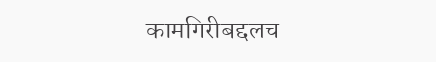कामगिरीबद्दलच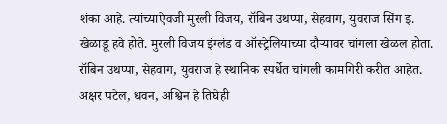शंका आहे. त्यांच्याऐवजी मुरली विजय, रॉबिन उथप्पा, सेहवाग, युवराज सिंग इ. खेळाडू हवे होते. मुरली विजय इंग्लंड व ऑस्ट्रेलियाच्या दौर्‍यावर चांगला खेळल होता. रॉबिन उथप्पा, सेहवाग, युवराज हे स्थानिक स्पर्धेत चांगली कामगिरी करीत आहेत. अक्षर पटेल, धवन, अश्विन हे तिघेही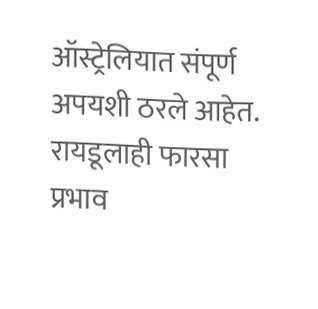ऑस्ट्रेलियात संपूर्ण अपयशी ठरले आहेत. रायडूलाही फारसा प्रभाव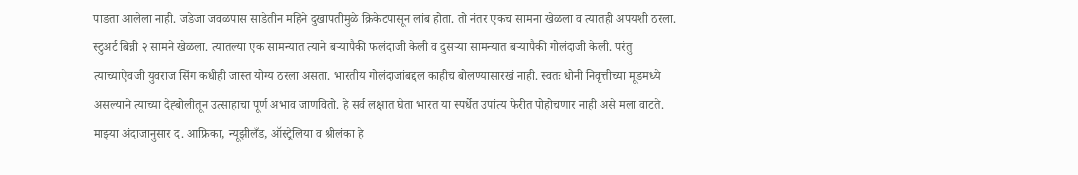पाङता आलेला नाही. जडेजा जवळपास साडेतीन महिने दुखापतीमुळे क्रिकेटपासून लांब होता. तो नंतर एकच सामना खेळला व त्यातही अपयशी ठरला. स्टुअर्ट बिन्नी २ सामने खेळला. त्यातल्या एक सामन्यात त्याने बर्‍यापैकी फलंदाजी केली व दुसर्‍या सामन्यात बर्‍यापैकी गोलंदाजी केली. परंतु त्याच्याऐवजी युवराज सिंग कधीही जास्त योग्य ठरला असता. भारतीय गोलंदाजांबद्दल काहीच बोलण्यासारखं नाही. स्वतः धोनी निवृत्तीच्या मूडमध्ये असल्याने त्याच्या देह्बोलीतून उत्साहाचा पूर्ण अभाव जाणवितो. हे सर्व लक्षात घेता भारत या स्पर्धेत उपांत्य फेरीत पोहोचणार नाही असे मला वाटते. माझ्या अंदाजानुसार द. आफ्रिका, न्यूझीलँड, ऑस्ट्रेलिया व श्रीलंका हे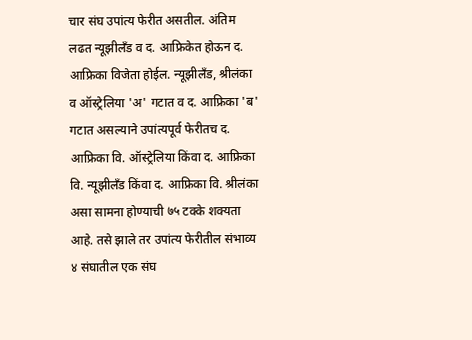चार संघ उपांत्य फेरीत असतील. अंतिम लढत न्यूझीलॅंड व द. आफ्रिकेत होऊन द. आफ्रिका विजेता होईल. न्यूझीलँड, श्रीलंका व ऑस्ट्रेलिया 'अ' गटात व द. आफ्रिका 'ब' गटात असल्याने उपांत्यपूर्व फेरीतच द. आफ्रिका वि. ऑस्ट्रेलिया किंवा द. आफ्रिका वि. न्यूझीलॅंड किंवा द. आफ्रिका वि. श्रीलंका असा सामना होण्याची ७५ टक्के शक्यता आहे. तसे झाले तर उपांत्य फेरीतील संभाव्य ४ संघातील एक संघ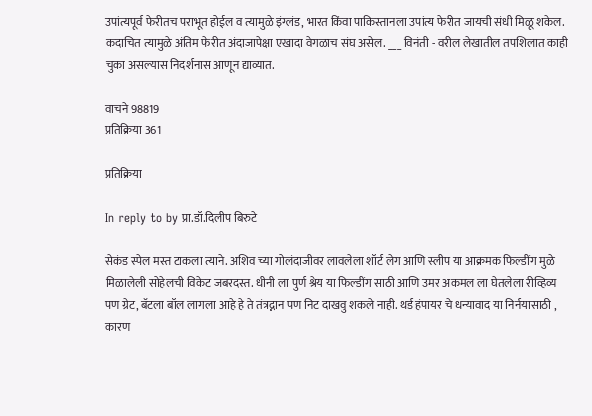उपांत्यपूर्व फेरीतच पराभूत होईल व त्यामुळे इंग्लंड, भारत किंवा पाकिस्तानला उपांत्य फेरीत जायची संधी मिळू शकेल. कदाचित त्यामुळे अंतिम फेरीत अंदाजापेक्षा एखादा वेगळाच संघ असेल. ___ विनंती - वरील लेखातील तपशिलात काही चुका असल्यास निदर्शनास आणून द्याव्यात.

वाचने 98819
प्रतिक्रिया 361

प्रतिक्रिया

In reply to by प्रा.डॉ.दिलीप बिरुटे

सेकंड स्पेल मस्त टाकला त्याने. अशिव च्या गोलंदाजीवर लावलेला शॉर्ट लेग आणि स्लीप या आक्रमक फिल्डींग मुळे मिळालेली सोहेलची विकेट जबरदस्त. धीनी ला पुर्ण श्रेय या फिल्डींग साठी आणि उमर अकमल ला घेतलेला रीव्हिव्य पण ग्रेट, बॅटला बॉल लागला आहे हे ते तंत्रद्नान पण निट दाखवु शकले नाही. थर्ड हंपायर चे धन्यावाद या निर्नयासाठी , कारण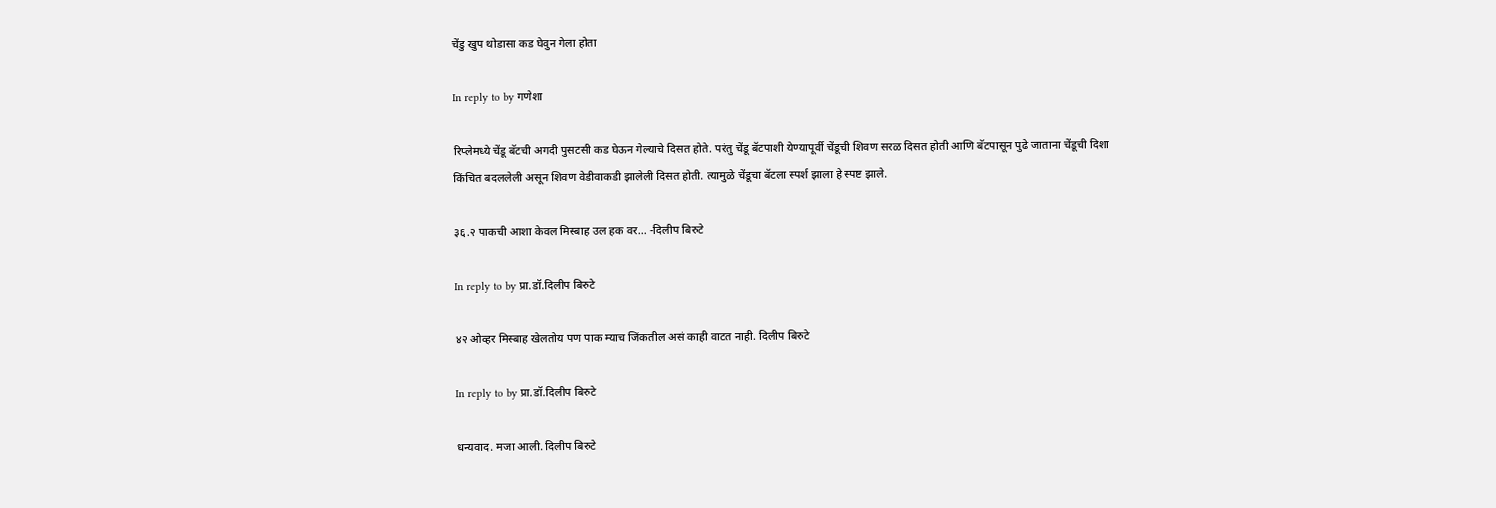चेंडु खुप थोडासा कड घेवुन गेला होता

In reply to by गणेशा

रिप्लेमध्ये चेंडू बॅटची अगदी पुसटसी कड घेऊन गेल्याचे दिसत होते. परंतु चेंडू बॅटपाशी येण्यापूर्वी चेंडूची शिवण सरळ दिसत होती आणि बॅटपासून पुढे जाताना चेंडूची दिशा किंचित बदललेली असून शिवण वेडीवाकडी झालेली दिसत होती. त्यामुळे चेंडूचा बॅटला स्पर्श झाला हे स्पष्ट झाले.

३६.२ पाकची आशा केवल मिस्बाह उल हक वर... -दिलीप बिरुटे

In reply to by प्रा.डॉ.दिलीप बिरुटे

४२ ओव्हर मिस्बाह खेलतोय पण पाक म्याच जिंकतील असं काही वाटत नाही. दिलीप बिरुटे

In reply to by प्रा.डॉ.दिलीप बिरुटे

धन्यवाद. मजा आली. दिलीप बिरुटे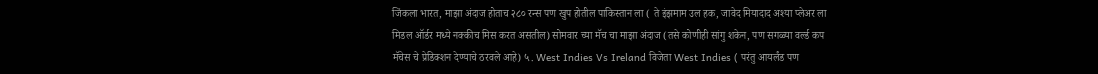जिंकला भारत, माझा अंदाज होताच २८० रन्स पण खुप होतील पाकिस्तान ला ( ते इंझमाम उल हक, जावेद मियादाद अश्या प्लेअर ला मिडल ऑर्डर मध्ये नक्कीच मिस करत असतील) सोमवार च्या मॅच चा माझा अंदाज (तसे कोणीही सांगु शकेन, पण सगळ्या वर्ल्ड कप मॅचेस चे प्रेडिक्शन देण्याचे ठरवले आहे) ५. West Indies Vs Ireland विजेता West Indies ( परंतु आयर्लंड पण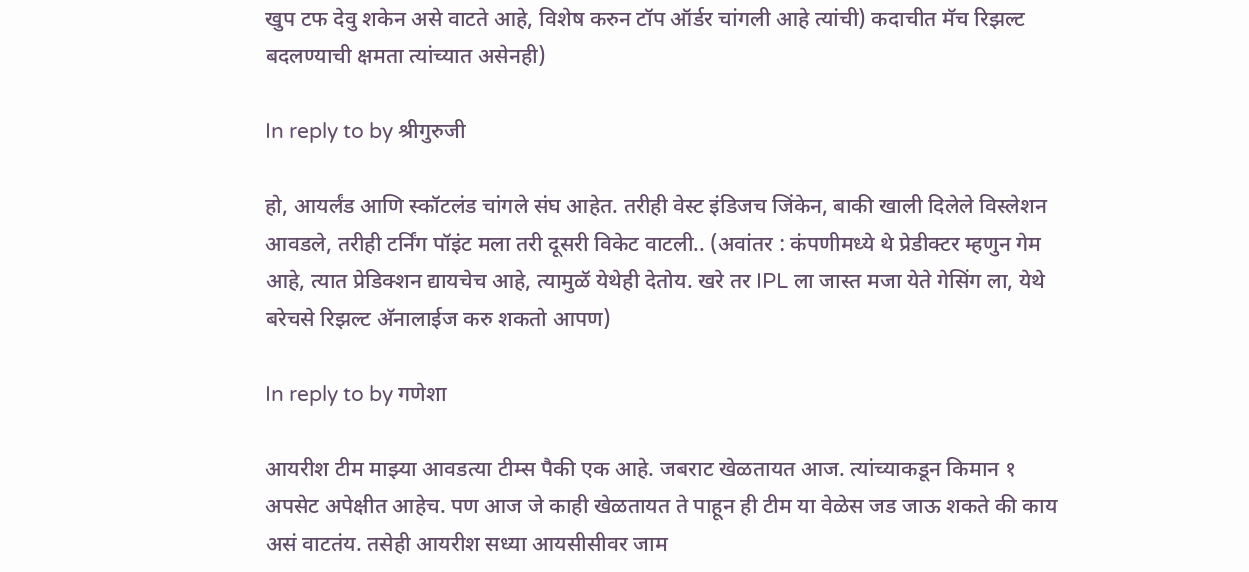खुप टफ देवु शकेन असे वाटते आहे, विशेष करुन टॉप ऑर्डर चांगली आहे त्यांची) कदाचीत मॅच रिझल्ट बदलण्याची क्षमता त्यांच्यात असेनही)

In reply to by श्रीगुरुजी

हो, आयर्लंड आणि स्कॉटलंड चांगले संघ आहेत. तरीही वेस्ट इंडिजच जिंकेन, बाकी खाली दिलेले विस्लेशन आवडले, तरीही टर्निंग पॉइंट मला तरी दूसरी विकेट वाटली.. (अवांतर : कंपणीमध्ये थे प्रेडीक्टर म्हणुन गेम आहे, त्यात प्रेडिक्शन द्यायचेच आहे, त्यामुळॅ येथेही देतोय. खरे तर IPL ला जास्त मजा येते गेसिंग ला, येथे बरेचसे रिझल्ट अ‍ॅनालाईज करु शकतो आपण)

In reply to by गणेशा

आयरीश टीम माझ्या आवडत्या टीम्स पैकी एक आहे. जबराट खेळतायत आज. त्यांच्याकडून किमान १ अपसेट अपेक्षीत आहेच. पण आज जे काही खेळतायत ते पाहून ही टीम या वेळेस जड जाऊ शकते की काय असं वाटतंय. तसेही आयरीश सध्या आयसीसीवर जाम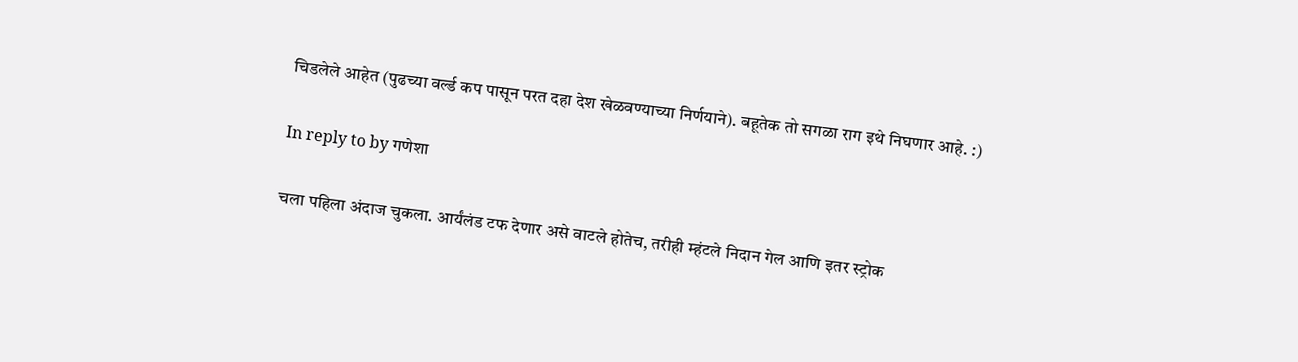चिडलेले आहेत (पुढच्या वर्ल्ड कप पासून परत दहा देश खेळवण्याच्या निर्णयाने). बहूतेक तो सगळा राग इथे निघणार आहे. :)

In reply to by गणेशा

चला पहिला अंदाज चुकला. आर्यंलंड टफ देणार असे वाटले होतेच, तरीही म्हंटले निदान गेल आणि इतर स्ट्रोक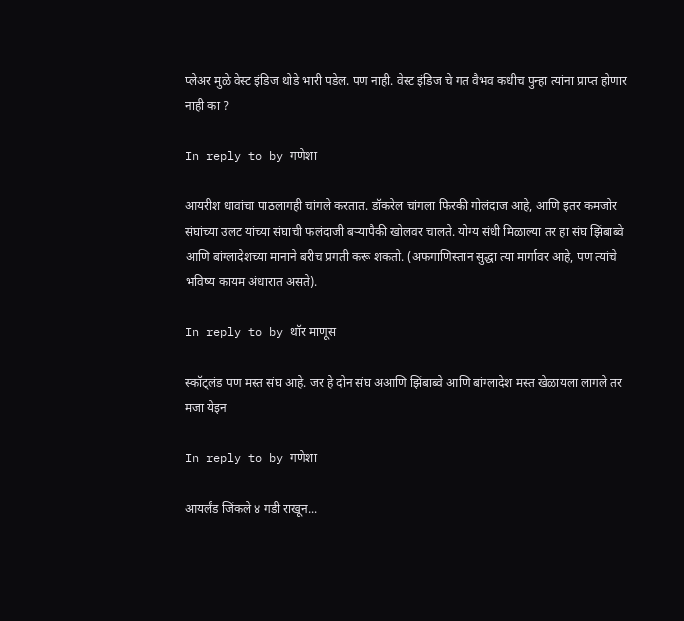प्लेअर मुळे वेस्ट इंडिज थोडे भारी पडेल. पण नाही. वेस्ट इंडिज चे गत वैभव कधीच पुन्हा त्यांना प्राप्त होणार नाही का ?

In reply to by गणेशा

आयरीश धावांचा पाठलागही चांगले करतात. डॉकरेल चांगला फिरकी गोलंदाज आहे, आणि इतर कमजोर संघांच्या उलट यांच्या संघाची फलंदाजी बर्‍यापैकी खोलवर चालते. योग्य संधी मिळाल्या तर हा संघ झिंबाब्वे आणि बांग्लादेशच्या मानाने बरीच प्रगती करू शकतो. (अफगाणिस्तान सुद्धा त्या मार्गावर आहे, पण त्यांचे भविष्य कायम अंधारात असते).

In reply to by थॉर माणूस

स्कॉट्लंड पण मस्त संघ आहे. जर हे दोन संघ अआणि झिंबाब्वे आणि बांग्लादेश मस्त खेळायला लागले तर मजा येइन

In reply to by गणेशा

आयर्लंड जिंकले ४ गडी राखून...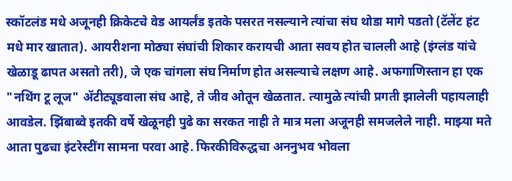स्कॉटलंड मधे अजूनही क्रिकेटचे वेड आयर्लंड इतके पसरत नसल्याने त्यांचा संघ थोडा मागे पडतो (टॅलेंट हंट मधे मार खातात). आयरीशना मोठ्या संघांची शिकार करायची आता सवय होत चालली आहे (इंग्लंड यांचे खेळाडू ढापत असतो तरी), जे एक चांगला संघ निर्माण होत असल्याचे लक्षण आहे. अफगाणिस्तान हा एक "नथिंग टू लूज" अ‍ॅटीट्यूडवाला संघ आहे, ते जीव ओतून खेळतात. त्यामुळे त्यांची प्रगती झालेली पहायलाही आवडेल. झिंबाब्वे इतकी वर्षे खेळूनही पुढे का सरकत नाही ते मात्र मला अजूनही समजलेले नाही. माझ्या मते आता पुढचा इंटरेस्टींग सामना परवा आहे. फिरकीविरुद्धचा अननुभव भोवला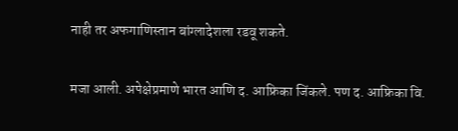नाही तर अफगाणिस्तान बांग्लादेशला रडवू शकते.

मजा आली. अपेक्षेप्रमाणे भारत आणि द. आफ्रिका जिंकले. पण द. आफ्रिका वि.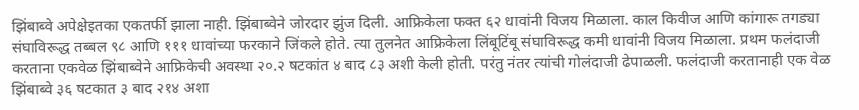झिंबाब्वे अपेक्षेइतका एकतर्फी झाला नाही. झिंबाब्वेने जोरदार झुंज दिली. आफ्रिकेला फक्त ६२ धावांनी विजय मिळाला. काल किवीज आणि कांगारू तगड्या संघाविरूद्ध तब्बल ९८ आणि १११ धावांच्या फरकाने जिंकले होते. त्या तुलनेत आफ्रिकेला लिंबूटिंबू संघाविरूद्ध कमी धावांनी विजय मिळाला. प्रथम फलंदाजी करताना एकवेळ झिंबाब्वेने आफ्रिकेची अवस्था २०.२ षटकांत ४ बाद ८३ अशी केली होती. परंतु नंतर त्यांची गोलंदाजी ढेपाळली. फलंदाजी करतानाही एक वेळ झिंबाब्वे ३६ षटकात ३ बाद २१४ अशा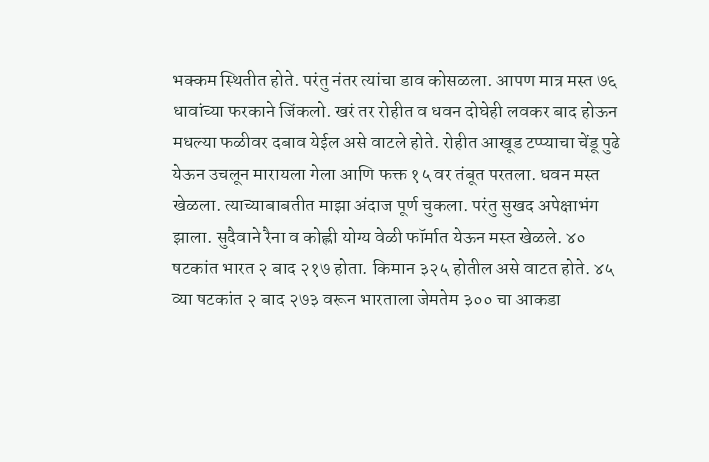भक्कम स्थितीत होते. परंतु नंतर त्यांचा डाव कोसळला. आपण मात्र मस्त ७६ धावांच्या फरकाने जिंकलो. खरं तर रोहीत व धवन दोघेही लवकर बाद होऊन मधल्या फळीवर दबाव येईल असे वाटले होते. रोहीत आखूड टप्प्याचा चेंडू पुढे येऊन उचलून मारायला गेला आणि फक्त १५ वर तंबूत परतला. धवन मस्त खेळला. त्याच्याबाबतीत माझा अंदाज पूर्ण चुकला. परंतु सुखद अपेक्षाभंग झाला. सुदैवाने रैना व कोह्ली योग्य वेळी फॉर्मात येऊन मस्त खेळले. ४० षटकांत भारत २ बाद २१७ होता. किमान ३२५ होतील असे वाटत होते. ४५ व्या षटकांत २ बाद २७३ वरून भारताला जेमतेम ३०० चा आकडा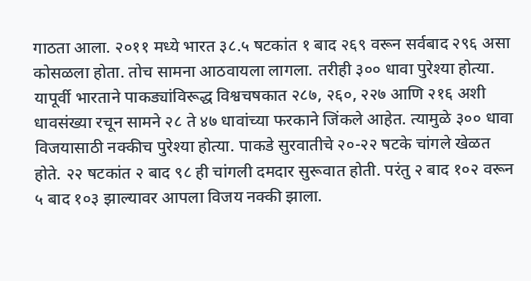गाठता आला. २०११ मध्ये भारत ३८.५ षटकांत १ बाद २६९ वरून सर्वबाद २९६ असा कोसळला होता. तोच सामना आठवायला लागला. तरीही ३०० धावा पुरेश्या होत्या. यापूर्वी भारताने पाकड्यांविरूद्ध विश्वचषकात २८७, २६०, २२७ आणि २१६ अशी धावसंख्या रचून सामने २८ ते ४७ धावांच्या फरकाने जिंकले आहेत. त्यामुळे ३०० धावा विजयासाठी नक्कीच पुरेश्या होत्या. पाकडे सुरवातीचे २०-२२ षटके चांगले खेळत होते. २२ षटकांत २ बाद ९८ ही चांगली दमदार सुरूवात होती. परंतु २ बाद १०२ वरून ५ बाद १०३ झाल्यावर आपला विजय नक्की झाला.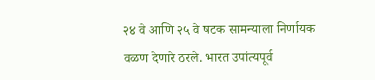२४ वे आणि २५ वे षटक सामन्याला निर्णायक वळण देणारे ठरले. भारत उपांत्यपूर्व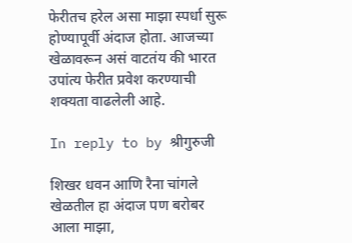फेरीतच हरेल असा माझा स्पर्धा सुरू होण्यापूर्वी अंदाज होता. आजच्या खेळावरून असं वाटतंय की भारत उपांत्य फेरीत प्रवेश करण्याची शक्यता वाढलेली आहे.

In reply to by श्रीगुरुजी

शिखर धवन आणि रैना चांगले खेळतील हा अंदाज पण बरोबर आला माझा,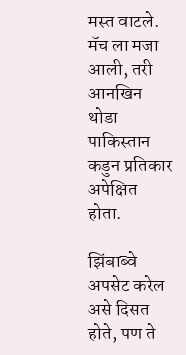मस्त वाटले. मॅच ला मजा आली, तरी आनखिन थोडा पाकिस्तान कडुन प्रतिकार अपेक्षित होता.

झिंबाब्वे अपसेट करेल असे दिसत होते, पण ते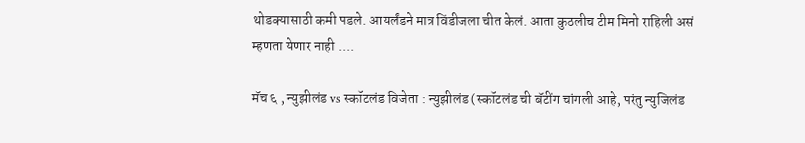थोडक्यासाठी कमी पडले. आयर्लंडने मात्र विंडीजला चीत केलं. आता कुठलीच टीम मिनो राहिली असं म्हणता येणार नाही ....

मॅच ६ , न्युझीलंड vs स्कॉटलंड विजेता : न्युझीलंड (स्कॉटलंड ची बॅटींग चांगली आहे, परंतु न्युजिलंड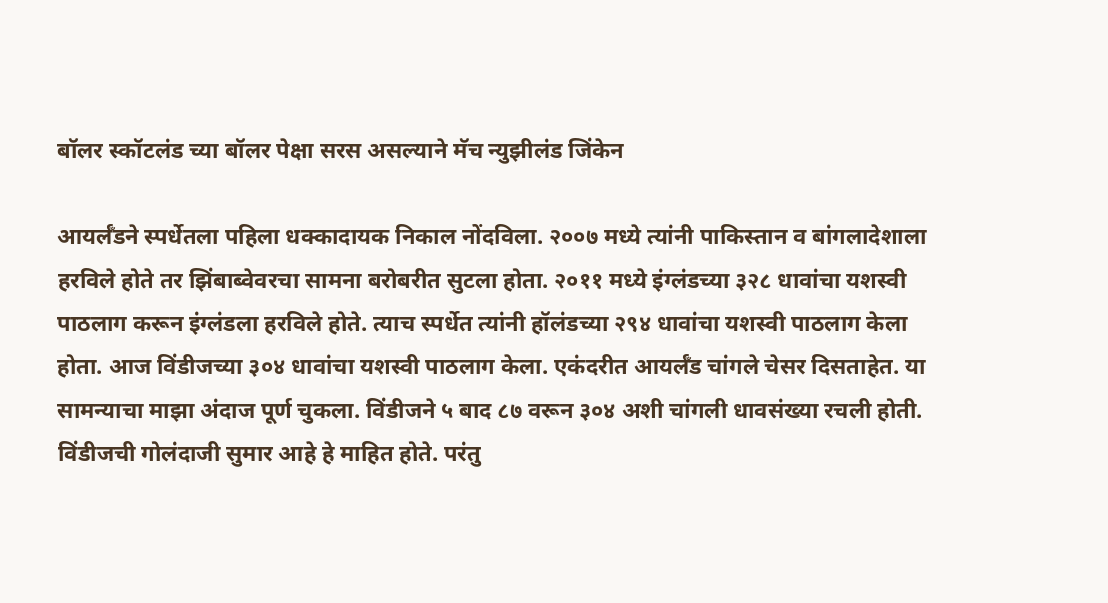बॉलर स्कॉटलंड च्या बॉलर पेक्षा सरस असल्याने मॅच न्युझीलंड जिंकेन

आयर्लँडने स्पर्धेतला पहिला धक्कादायक निकाल नोंदविला. २००७ मध्ये त्यांनी पाकिस्तान व बांगलादेशाला हरविले होते तर झिंबाब्वेवरचा सामना बरोबरीत सुटला होता. २०११ मध्ये इंग्लंडच्या ३२८ धावांचा यशस्वी पाठलाग करून इंग्लंडला हरविले होते. त्याच स्पर्धेत त्यांनी हॉलंडच्या २९४ धावांचा यशस्वी पाठलाग केला होता. आज विंडीजच्या ३०४ धावांचा यशस्वी पाठलाग केला. एकंदरीत आयर्लँड चांगले चेसर दिसताहेत. या सामन्याचा माझा अंदाज पूर्ण चुकला. विंडीजने ५ बाद ८७ वरून ३०४ अशी चांगली धावसंख्या रचली होती. विंडीजची गोलंदाजी सुमार आहे हे माहित होते. परंतु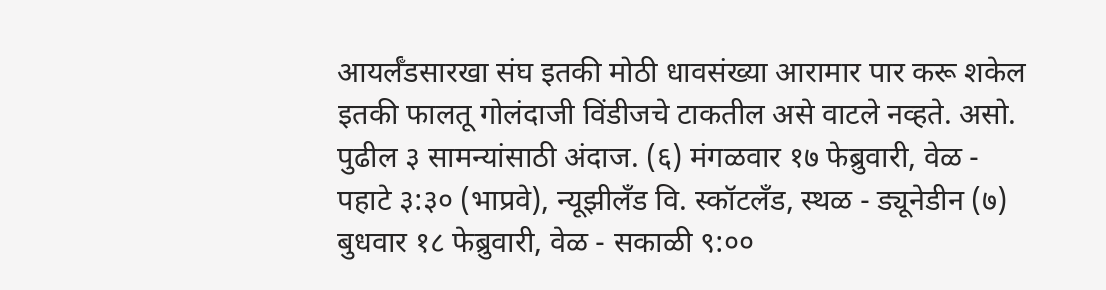आयर्लँडसारखा संघ इतकी मोठी धावसंख्या आरामार पार करू शकेल इतकी फालतू गोलंदाजी विंडीजचे टाकतील असे वाटले नव्हते. असो. पुढील ३ सामन्यांसाठी अंदाज. (६) मंगळवार १७ फेब्रुवारी, वेळ - पहाटे ३:३० (भाप्रवे), न्यूझीलँड वि. स्कॉटलँड, स्थळ - ड्यूनेडीन (७) बुधवार १८ फेब्रुवारी, वेळ - सकाळी ९:००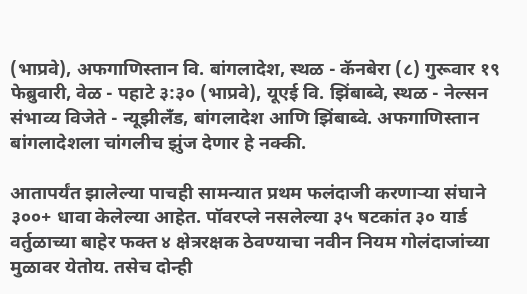(भाप्रवे), अफगाणिस्तान वि. बांगलादेश, स्थळ - कॅनबेरा (८) गुरूवार १९ फेब्रुवारी, वेळ - पहाटे ३:३० (भाप्रवे), यूएई वि. झिंबाब्वे, स्थळ - नेल्सन संभाव्य विजेते - न्यूझीलँड, बांगलादेश आणि झिंबाब्वे. अफगाणिस्तान बांगलादेशला चांगलीच झुंज देणार हे नक्की.

आतापर्यंत झालेल्या पाचही सामन्यात प्रथम फलंदाजी करणार्‍या संघाने ३००+ धावा केलेल्या आहेत. पॉवरप्ले नसलेल्या ३५ षटकांत ३० यार्ड वर्तुळाच्या बाहेर फक्त ४ क्षेत्ररक्षक ठेवण्याचा नवीन नियम गोलंदाजांच्या मुळावर येतोय. तसेच दोन्ही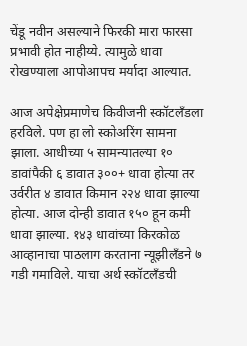चेंडू नवीन असल्याने फिरकी मारा फारसा प्रभावी होत नाहीय्ये. त्यामुळे धावा रोखण्याला आपोआपच मर्यादा आल्यात.

आज अपेक्षेप्रमाणेच किवीजनी स्कॉटलँडला हरविले. पण हा लो स्कोअरिंग सामना झाला. आधीच्या ५ सामन्यातल्या १० डावांपैकी ६ डावात ३००+ धावा होत्या तर उर्वरीत ४ डावात किमान २२४ धावा झाल्या होत्या. आज दोन्ही डावात १५० हून कमी धावा झाल्या. १४३ धावांच्या किरकोळ आव्हानाचा पाठलाग करताना न्यूझीलँडने ७ गडी गमाविले. याचा अर्थ स्कॉटलँडची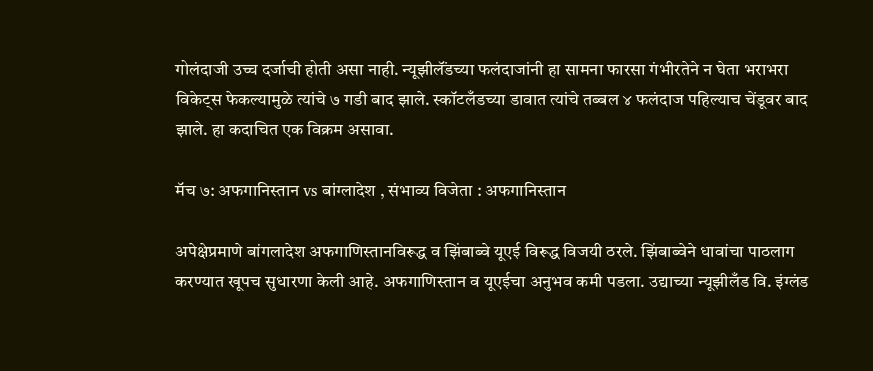गोलंदाजी उच्च दर्जाची होती असा नाही. न्यूझीलॅंडच्या फलंदाजांनी हा सामना फारसा गंभीरतेने न घेता भराभरा विकेट्स फेकल्यामुळे त्यांचे ७ गडी बाद झाले. स्कॉटलँडच्या डावात त्यांचे तब्बल ४ फलंदाज पहिल्याच चेंडूवर बाद झाले. हा कदाचित एक विक्रम असावा.

मॅच ७: अफगानिस्तान vs बांग्लादेश , संभाव्य विजेता : अफगानिस्तान

अपेक्षेप्रमाणे बांगलादेश अफगाणिस्तानविरूद्ध व झिंबाब्वे यूएई विरूद्ध विजयी ठरले. झिंबाब्वेने धावांचा पाठलाग करण्यात खूपच सुधारणा केली आहे. अफगाणिस्तान व यूएईचा अनुभव कमी पडला. उद्याच्या न्यूझीलँड वि. इंग्लंड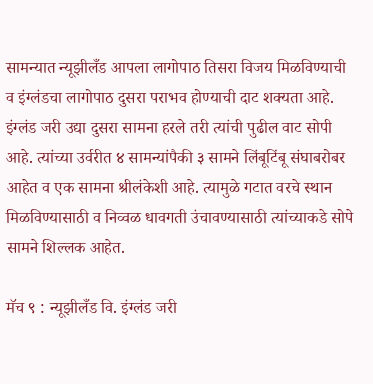सामन्यात न्यूझीलँड आपला लागोपाठ तिसरा विजय मिळविण्याची व इंग्लंडचा लागोपाठ दुसरा पराभव होण्याची दाट शक्यता आहे. इंग्लंड जरी उद्या दुसरा सामना हरले तरी त्यांची पुढील वाट सोपी आहे. त्यांच्या उर्वरीत ४ सामन्यांपैकी ३ सामने लिंबूटिंबू संघाबरोबर आहेत व एक सामना श्रीलंकेशी आहे. त्यामुळे गटात वरचे स्थान मिळविण्यासाठी व निव्वळ धावगती उंचावण्यासाठी त्यांच्याकडे सोपे सामने शिल्लक आहेत.

मॅच ९ : न्यूझीलँड वि. इंग्लंड जरी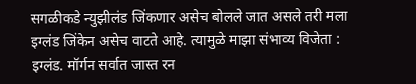सगळीकडे न्युझीलंड जिंकणार असेच बोलले जात असले तरी मला इग्लंड जिंकेन असेच वाटते आहे. त्यामुळे माझा संभाव्य विजेता : इग्लंड. मॉर्गन सर्वात जास्त रन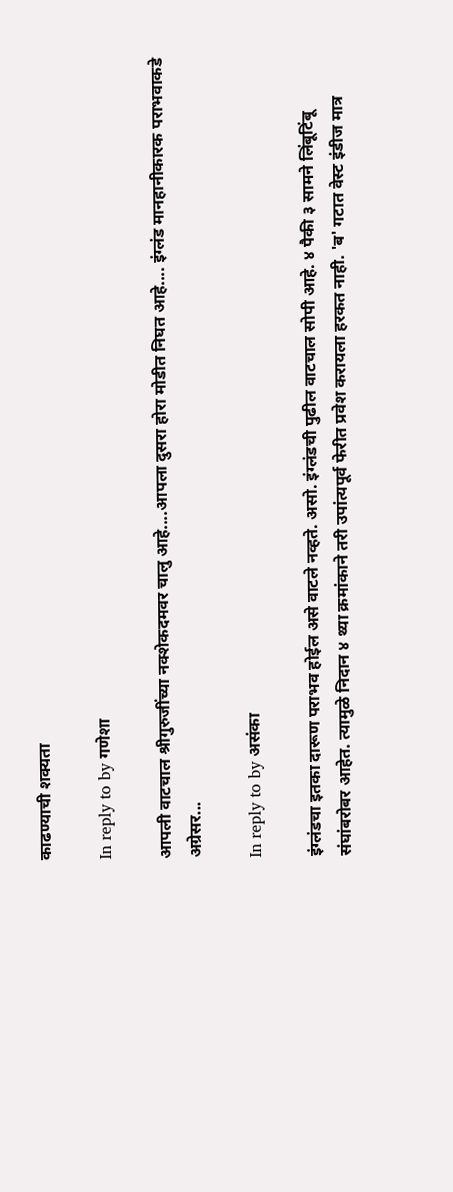काढण्याची शक्यता

In reply to by गणेशा

आपली वाटचाल श्रीगुरुजींच्या नक्शेकदमवर चालु आहे....आपला दुसरा होरा मोडीत निघत आहे.... इंग्लंड मानहानीकारक पराभवाकडे अग्रेसर...

In reply to by असंका

इंग्लंडचा इतका दारूण पराभव होईल असे वाटले नव्हते. असो. इंग्लंडची पुढील वाटचाल सोपी आहे. ४ पैकी ३ सामने लिंबूटिंबू संघांबरोबर आहेत. त्यामुळे निदान ४ थ्या क्रमांकाने तरी उपांत्यपूर्व फेरीत प्रवेश करायला हरकत नाही. 'ब' गटात वेस्ट इंडीज मात्र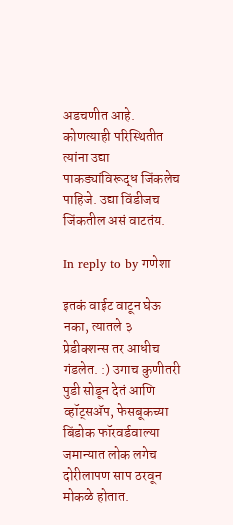अडचणीत आहे. कोणत्याही परिस्थितीत त्यांना उद्या पाकड्यांविरूद्ध जिंकलेच पाहिजे. उद्या विंडीजच जिंकतील असं वाटतंय.

In reply to by गणेशा

इतकं वाईट वाटून घेऊ नका, त्यातले ३ प्रेडीक्शन्स तर आधीच गंडलेत. :) उगाच कुणीतरी पुडी सोडून देतं आणि व्हॉट्सअ‍ॅप, फेसबूकच्या बिंडोक फॉरवर्डवाल्या जमान्यात लोक लगेच दोरीलापण साप ठरवून मोकळे होतात.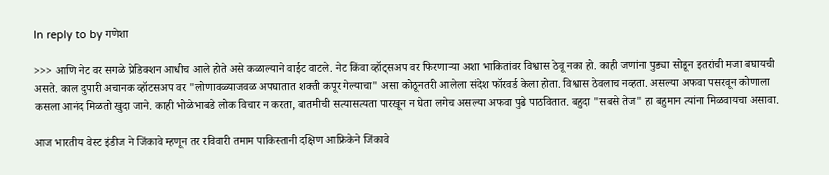In reply to by गणेशा

>>> आणि नेट वर सगळे प्रेडिक्शन आधीच आले होते असे कळाल्याने वाईट वाटले. नेट किंवा व्हॉट्सअप वर फिरणार्‍या अशा भाकितांवर विश्वास ठेवू नका हो. काही जणांना पुड्या सोडून इतरांची मजा बघायची असते. काल दुपारी अचानक व्हॉटसअप वर "लोणावळ्याजवळ अपघातात शक्ती कपूर गेल्याचा" असा कोठूनतरी आलेला संदेश फॉरवर्ड केला होता. विश्वास ठेवलाच नव्हता. असल्या अफवा पसरवून कोणाला कसला आनंद मिळतो खुदा जाने. काही भोळेभाबडे लोक विचार न करता, बातमीची सत्यासत्यता पारखून न घेता लगेच असल्या अफवा पुढे पाठवितात. बहुदा "सबसे तेज" हा बहुमान त्यांना मिळवायचा असावा.

आज भारतीय वेस्ट इंडीज ने जिंकावे म्हणून तर रविवारी तमाम पाकिस्तानी दक्षिण आफ्रिकेने जिंकावे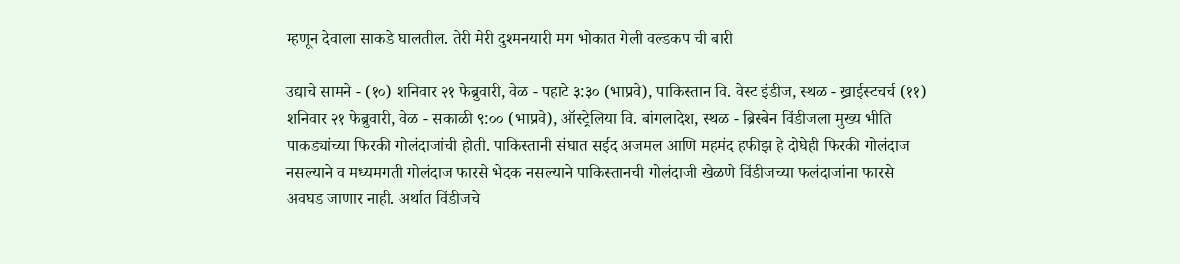म्हणून देवाला साकडे घालतील. तेरी मेरी दुश्मनयारी मग भोकात गेली वल्डकप ची बारी

उद्याचे सामने - (१०) शनिवार २१ फेब्रुवारी, वेळ - पहाटे ३:३० (भाप्रवे), पाकिस्तान वि. वेस्ट इंडीज, स्थळ - ख्राईस्टचर्च (११) शनिवार २१ फेब्रुवारी, वेळ - सकाळी ९:०० (भाप्रवे), ऑस्ट्रेलिया वि. बांगलादेश, स्थळ - ब्रिस्बेन विंडीजला मुख्य भीति पाकड्यांच्या फिरकी गोलंदाजांची होती. पाकिस्तानी संघात सईद अजमल आणि महमंद हफीझ हे दोघेही फिरकी गोलंदाज नसल्याने व मध्यमगती गोलंदाज फारसे भेदक नसल्याने पाकिस्तानची गोलंदाजी खेळणे विंडीजच्या फलंदाजांना फारसे अवघड जाणार नाही. अर्थात विंडीजचे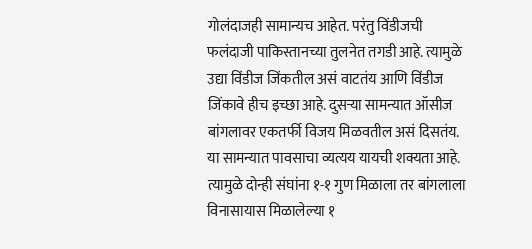गोलंदाजही सामान्यच आहेत. परंतु विंडीजची फलंदाजी पाकिस्तानच्या तुलनेत तगडी आहे. त्यामुळे उद्या विंडीज जिंकतील असं वाटतंय आणि विंडीज जिंकावे हीच इच्छा आहे. दुसर्‍या सामन्यात ऑसीज बांगलावर एकतर्फी विजय मिळवतील असं दिसतंय. या सामन्यात पावसाचा व्यत्यय यायची शक्यता आहे. त्यामुळे दोन्ही संघांना १-१ गुण मिळाला तर बांगलाला विनासायास मिळालेल्या १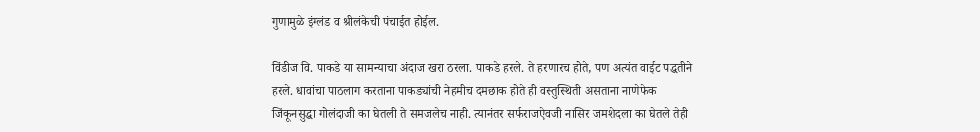गुणामुळे इंग्लंड व श्रीलंकेची पंचाईत होईल.

विंडीज वि. पाकडे या सामन्याचा अंदाज खरा ठरला. पाकडे हरले. ते हरणारच होते, पण अत्यंत वाईट पद्धतीने हरले. धावांचा पाठलाग करताना पाकड्यांची नेहमीच दमछाक होते ही वस्तुस्थिती असताना नाणेफेक जिंकूनसुद्धा गोलंदाजी का घेतली ते समजलेच नाही. त्यानंतर सर्फराजऐवजी नासिर जमशेदला का घेतले तेही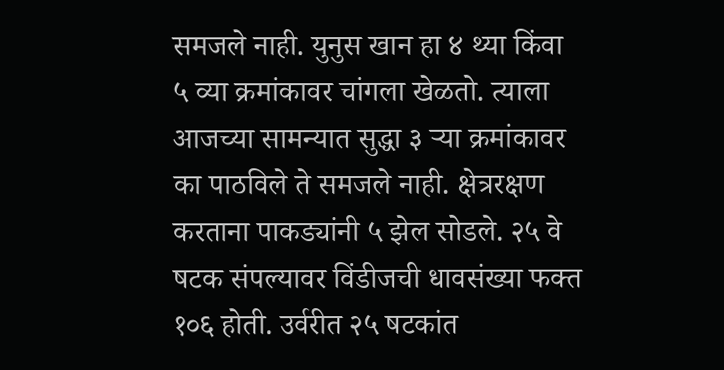समजले नाही. युनुस खान हा ४ थ्या किंवा ५ व्या क्रमांकावर चांगला खेळतो. त्याला आजच्या सामन्यात सुद्धा ३ र्‍या क्रमांकावर का पाठविले ते समजले नाही. क्षेत्ररक्षण करताना पाकड्यांनी ५ झेल सोडले. २५ वे षटक संपल्यावर विंडीजची धावसंख्या फक्त १०६ होती. उर्वरीत २५ षटकांत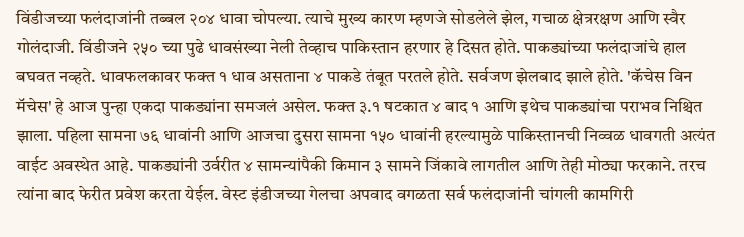विंडीजच्या फलंदाजांनी तब्बल २०४ धावा चोपल्या. त्याचे मुख्य कारण म्हणजे सोडलेले झेल, गचाळ क्षेत्ररक्षण आणि स्वैर गोलंदाजी. विंडीजने २५० च्या पुढे धावसंख्या नेली तेव्हाच पाकिस्तान हरणार हे दिसत होते. पाकड्यांच्या फलंदाजांचे हाल बघवत नव्हते. धावफलकावर फक्त १ धाव असताना ४ पाकडे तंबूत परतले होते. सर्वजण झेलबाद झाले होते. 'कॅचेस विन मॅचेस' हे आज पुन्हा एकदा पाकड्यांना समजलं असेल. फक्त ३.१ षटकात ४ बाद १ आणि इथेच पाकड्यांचा पराभव निश्चित झाला. पहिला सामना ७६ धावांनी आणि आजचा दुसरा सामना १५० धावांनी हरल्यामुळे पाकिस्तानची निव्वळ धावगती अत्यंत वाईट अवस्थेत आहे. पाकड्यांनी उर्वरीत ४ सामन्यांपैकी किमान ३ सामने जिंकावे लागतील आणि तेही मोठ्या फरकाने. तरच त्यांना बाद फेरीत प्रवेश करता येईल. वेस्ट इंडीजच्या गेलचा अपवाद वगळता सर्व फलंदाजांनी चांगली कामगिरी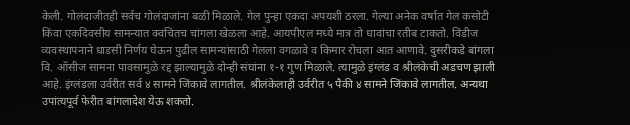केली. गोलंदाजीतही सर्वच गोलंदाजांना बळी मिळाले. गेल पुन्हा एकदा अपयशी ठरला. गेल्या अनेक वर्षात गेल कसोटी किंवा एकदिवसीय सामन्यात क्वचितच चांगला खेळला आहे. आयपीएल मध्ये मात्र तो धावांचा रतीब टाकतो. विंडीज व्यवस्थापनाने धाडसी निर्णय घेऊन पुढील सामन्यांसाठी गेलला वगळावे व किमार रोचला आत आणावे. दुसरीकडे बांगला वि. ऑसीज सामना पावसामुळे रद्द झाल्यामुळे दोन्ही संघांना १-१ गुण मिळाले. त्यामुळे इंग्लंड व श्रीलंकेची अडचण झाली आहे. इंग्लंडला उर्वरीत सर्व ४ सामने जिंकावे लागतील. श्रीलंकेलाही उर्वरीत ५ पैकी ४ सामने जिंकावे लागतील. अन्यथा उपांत्यपूर्व फेरीत बांगलादेश येऊ शकतो.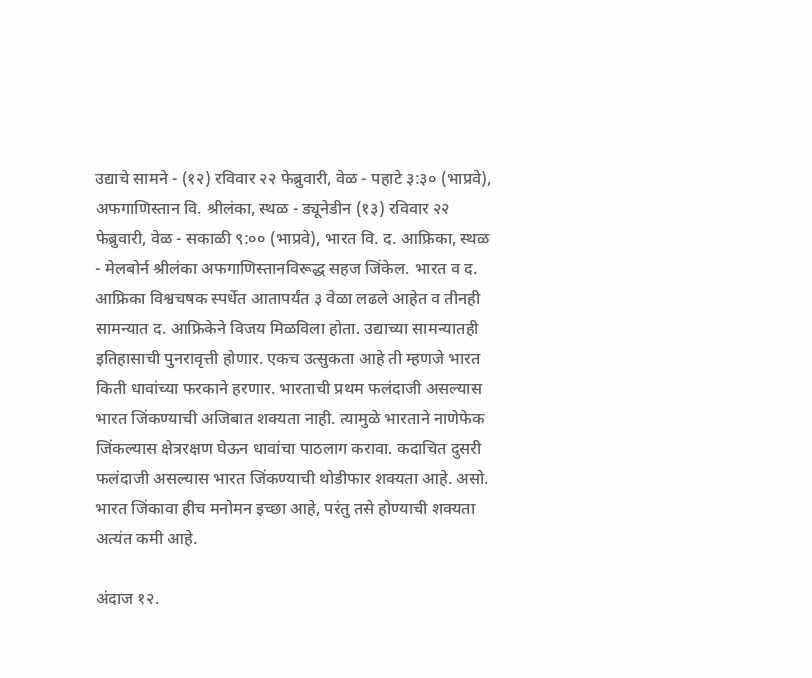उद्याचे सामने - (१२) रविवार २२ फेब्रुवारी, वेळ - पहाटे ३:३० (भाप्रवे), अफगाणिस्तान वि. श्रीलंका, स्थळ - ड्यूनेडीन (१३) रविवार २२ फेब्रुवारी, वेळ - सकाळी ९:०० (भाप्रवे), भारत वि. द. आफ्रिका, स्थळ - मेलबोर्न श्रीलंका अफगाणिस्तानविरूद्ध सहज जिंकेल. भारत व द. आफ्रिका विश्वचषक स्पर्धेत आतापर्यंत ३ वेळा लढले आहेत व तीनही सामन्यात द. आफ्रिकेने विजय मिळविला होता. उद्याच्या सामन्यातही इतिहासाची पुनरावृत्ती होणार. एकच उत्सुकता आहे ती म्हणजे भारत किती धावांच्या फरकाने हरणार. भारताची प्रथम फलंदाजी असल्यास भारत जिंकण्याची अजिबात शक्यता नाही. त्यामुळे भारताने नाणेफेक जिंकल्यास क्षेत्ररक्षण घेऊन धावांचा पाठलाग करावा. कदाचित दुसरी फलंदाजी असल्यास भारत जिंकण्याची थोडीफार शक्यता आहे. असो. भारत जिंकावा हीच मनोमन इच्छा आहे, परंतु तसे होण्याची शक्यता अत्यंत कमी आहे.

अंदाज १२.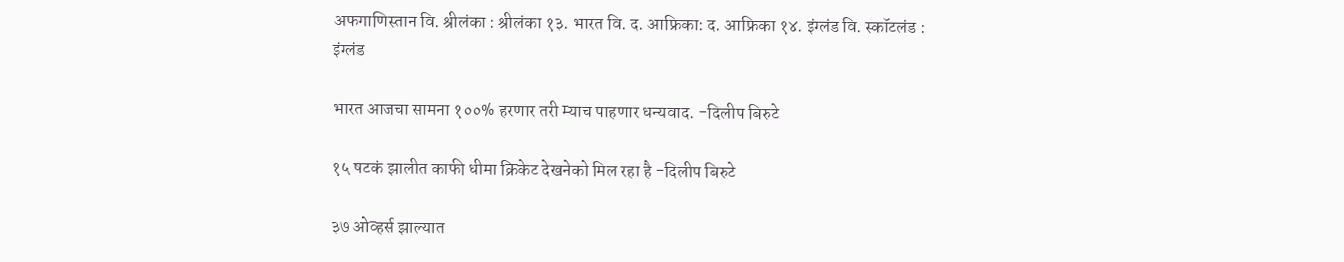अफगाणिस्तान वि. श्रीलंका : श्रीलंका १३. भारत वि. द. आफ्रिका: द. आफ्रिका १४. इंग्लंड वि. स्कॉटलंड : इंग्लंड

भारत आजचा सामना १००% हरणार तरी म्याच पाहणार धन्यवाद. -दिलीप बिरुटे

१५ षटकं झालीत काफी धीमा क्रिकेट देखनेको मिल रहा है -दिलीप बिरुटे

३७ ओव्हर्स झाल्यात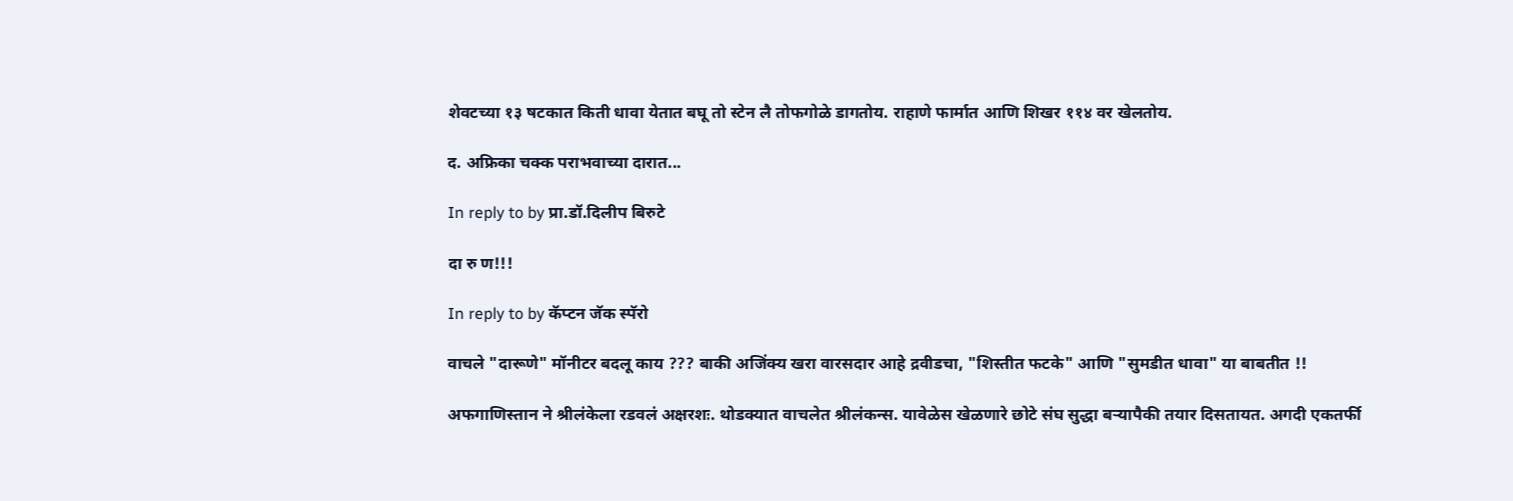शेवटच्या १३ षटकात किती धावा येतात बघू तो स्टेन लै तोफगोळे डागतोय. राहाणे फार्मात आणि शिखर ११४ वर खेलतोय.

द. अफ्रिका चक्क पराभवाच्या दारात...

In reply to by प्रा.डॉ.दिलीप बिरुटे

दा रु ण!!!

In reply to by कॅप्टन जॅक स्पॅरो

वाचले "दारूणे" मॉनीटर बदलू काय ??? बाकी अजिंक्य खरा वारसदार आहे द्रवीडचा, "शिस्तीत फटके" आणि "सुमडीत धावा" या बाबतीत !!

अफगाणिस्तान ने श्रीलंकेला रडवलं अक्षरशः. थोडक्यात वाचलेत श्रीलंकन्स. यावेळेस खेळणारे छोटे संघ सुद्धा बर्‍यापैकी तयार दिसतायत. अगदी एकतर्फी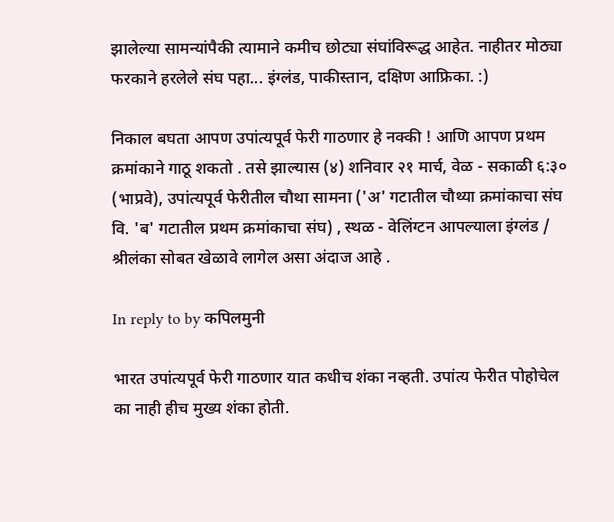झालेल्या सामन्यांपैकी त्यामाने कमीच छोट्या संघांविरूद्ध आहेत. नाहीतर मोठ्या फरकाने हरलेले संघ पहा... इंग्लंड, पाकीस्तान, दक्षिण आफ्रिका. :)

निकाल बघता आपण उपांत्यपूर्व फेरी गाठणार हे नक्की ! आणि आपण प्रथम क्रमांकाने गाठू शकतो . तसे झाल्यास (४) शनिवार २१ मार्च, वेळ - सकाळी ६:३० (भाप्रवे), उपांत्यपूर्व फेरीतील चौथा सामना ('अ' गटातील चौथ्या क्रमांकाचा संघ वि. 'ब' गटातील प्रथम क्रमांकाचा संघ) , स्थळ - वेलिंग्टन आपल्याला इंग्लंड / श्रीलंका सोबत खेळावे लागेल असा अंदाज आहे .

In reply to by कपिलमुनी

भारत उपांत्यपूर्व फेरी गाठणार यात कधीच शंका नव्हती. उपांत्य फेरीत पोहोचेल का नाही हीच मुख्य शंका होती.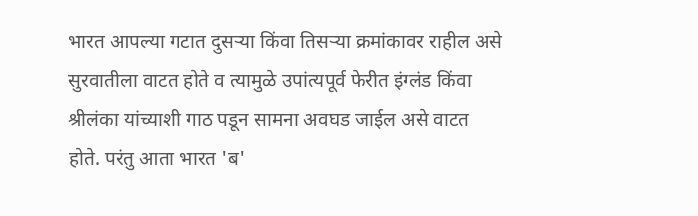भारत आपल्या गटात दुसर्‍या किंवा तिसर्‍या क्रमांकावर राहील असे सुरवातीला वाटत होते व त्यामुळे उपांत्यपूर्व फेरीत इंग्लंड किंवा श्रीलंका यांच्याशी गाठ पडून सामना अवघड जाईल असे वाटत होते. परंतु आता भारत 'ब'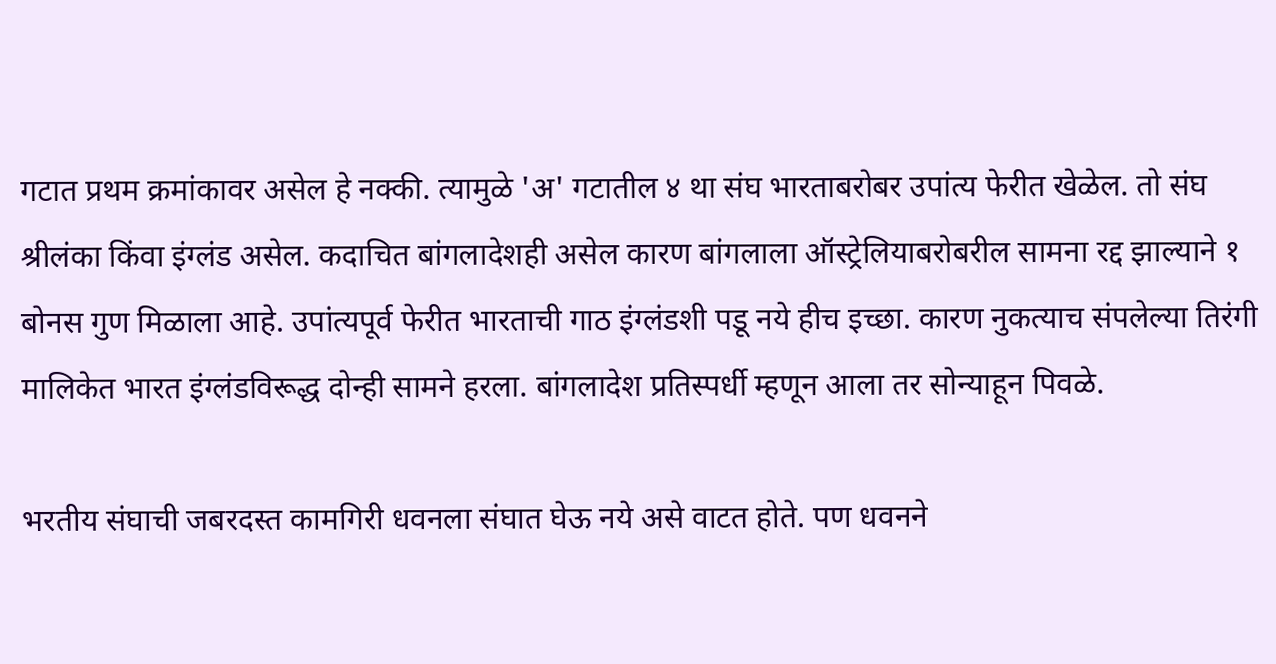गटात प्रथम क्रमांकावर असेल हे नक्की. त्यामुळे 'अ' गटातील ४ था संघ भारताबरोबर उपांत्य फेरीत खेळेल. तो संघ श्रीलंका किंवा इंग्लंड असेल. कदाचित बांगलादेशही असेल कारण बांगलाला ऑस्ट्रेलियाबरोबरील सामना रद्द झाल्याने १ बोनस गुण मिळाला आहे. उपांत्यपूर्व फेरीत भारताची गाठ इंग्लंडशी पडू नये हीच इच्छा. कारण नुकत्याच संपलेल्या तिरंगी मालिकेत भारत इंग्लंडविरूद्ध दोन्ही सामने हरला. बांगलादेश प्रतिस्पर्धी म्हणून आला तर सोन्याहून पिवळे.

भरतीय संघाची जबरदस्त कामगिरी धवनला संघात घेऊ नये असे वाटत होते. पण धवनने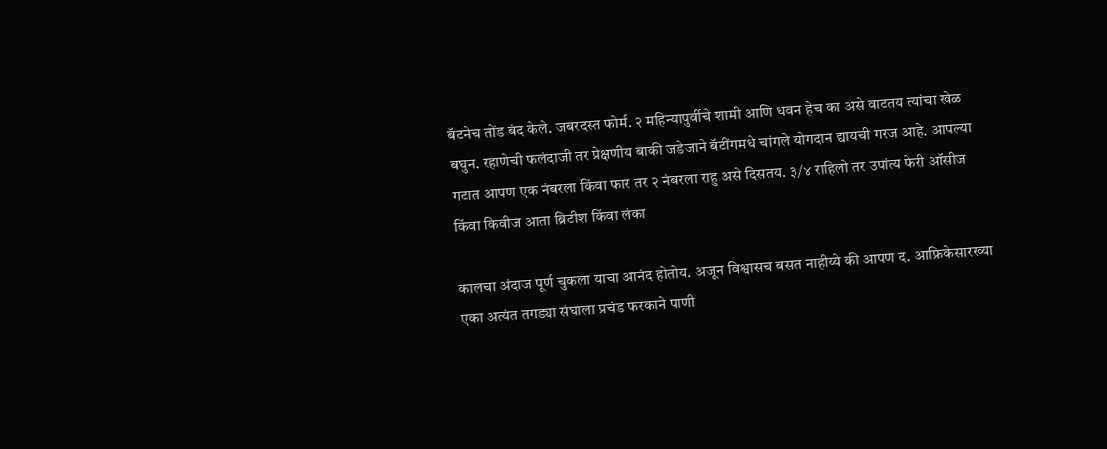बॅटनेच तोंड बंद केले. जबरदस्त फोर्म. २ महिन्यापुर्वीचे शामी आणि धवन हेच का असे वाटतय त्यांचा खेळ बघुन. रहाणेची फलंदाजी तर प्रेक्षणीय बाकी जडेजाने बॅटींगमधे चांगले योगदान द्यायची गरज आहे. आपल्या गटात आपण एक नंबरला किंवा फार तर २ नंबरला राहु असे दिसतय. ३/४ राहिलो तर उपांत्य फेरी ऑसीज किंवा किवीज आता ब्रिटीश किंवा लंका

कालचा अंदाज पूर्ण चुकला याचा आनंद होतोय. अजून विश्वासच बसत नाहीय्ये की आपण द. आफ्रिकेसारख्या एका अत्यंत तगड्या संघाला प्रचंड फरकाने पाणी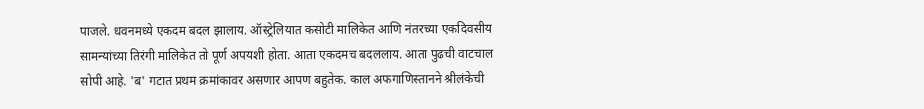पाजले. धवनमध्ये एकदम बदल झालाय. ऑस्ट्रेलियात कसोटी मालिकेत आणि नंतरच्या एकदिवसीय सामन्यांच्या तिरंगी मालिकेत तो पूर्ण अपयशी होता. आता एकदमच बदललाय. आता पुढची वाटचाल सोपी आहे. 'ब' गटात प्रथम क्रमांकावर असणार आपण बहुतेक. काल अफगाणिस्तानने श्रीलंकेची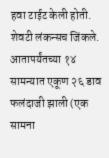हवा टाईट केली होती. शेवटी लंकन्सच जिंकले. आतापर्यंतच्या १४ सामन्यात एकूण २६ डाव फलंदाजी झाली (एक सामना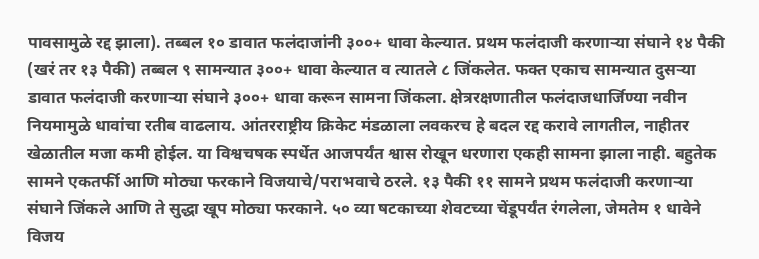पावसामुळे रद्द झाला). तब्बल १० डावात फलंदाजांनी ३००+ धावा केल्यात. प्रथम फलंदाजी करणार्‍या संघाने १४ पैकी (खरं तर १३ पैकी) तब्बल ९ सामन्यात ३००+ धावा केल्यात व त्यातले ८ जिंकलेत. फक्त एकाच सामन्यात दुसर्‍या डावात फलंदाजी करणार्‍या संघाने ३००+ धावा करून सामना जिंकला. क्षेत्ररक्षणातील फलंदाजधार्जिण्या नवीन नियमामुळे धावांचा रतीब वाढलाय. आंतरराष्ट्रीय क्रिकेट मंडळाला लवकरच हे बदल रद्द करावे लागतील, नाहीतर खेळातील मजा कमी होईल. या विश्वचषक स्पर्धेत आजपर्यंत श्वास रोखून धरणारा एकही सामना झाला नाही. बहुतेक सामने एकतर्फी आणि मोठ्या फरकाने विजयाचे/पराभवाचे ठरले. १३ पैकी ११ सामने प्रथम फलंदाजी करणार्‍या संघाने जिंकले आणि ते सुद्धा खूप मोठ्या फरकाने. ५० व्या षटकाच्या शेवटच्या चेंडूपर्यंत रंगलेला, जेमतेम १ धावेने विजय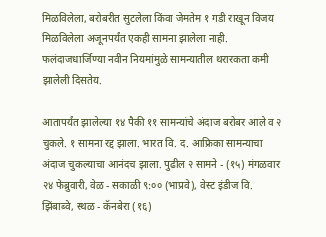मिळविलेला, बरोबरीत सुटलेला किंवा जेमतेम १ गडी राखून विजय मिळविलेला अजूनपर्यंत एकही सामना झालेला नाही. फलंदाजधार्जिण्या नवीन नियमांमुळे सामन्यातील थरारकता कमी झालेली दिसतेय.

आतापर्यंत झालेल्या १४ पैकी ११ सामन्यांचे अंदाज बरोबर आले व २ चुकले. १ सामना रद्द झाला. भारत वि. द. आफ्रिका सामन्याचा अंदाज चुकल्याचा आनंदच झाला. पुढील २ सामने - (१५) मंगळवार २४ फेब्रुवारी, वेळ - सकाळी ९:०० (भाप्रवे), वेस्ट इंडीज वि. झिंबाब्वे, स्थळ - कॅनबेरा (१६)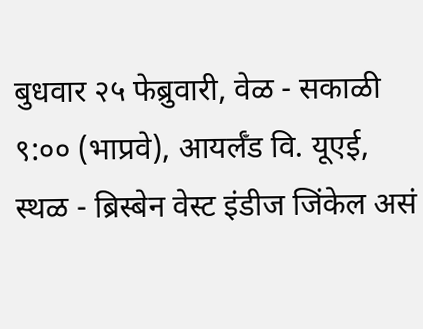बुधवार २५ फेब्रुवारी, वेळ - सकाळी ९:०० (भाप्रवे), आयर्लँड वि. यूएई, स्थळ - ब्रिस्बेन वेस्ट इंडीज जिंकेल असं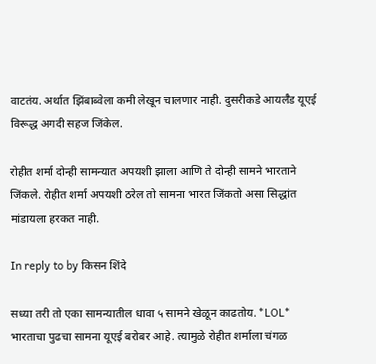वाटतंय. अर्थात झिंबाब्वेला कमी लेखून चालणार नाही. दुसरीकडे आयर्लँड यूएई विरूद्ध अगदी सहज जिंकेल.

रोहीत शर्मा दोन्ही सामन्यात अपयशी झाला आणि ते दोन्ही सामने भारताने जिंकले. रोहीत शर्मा अपयशी ठरेल तो सामना भारत जिंकतो असा सिद्धांत मांडायला हरकत नाही.

In reply to by किसन शिंदे

सध्या तरी तो एका सामन्यातील धावा ५ सामने खेळून काढतोय. *LOL* भारताचा पुढचा सामना यूएई बरोबर आहे. त्यामुळे रोहीत शर्माला चंगळ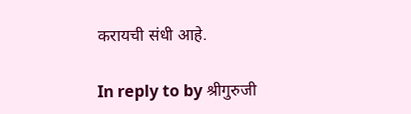करायची संधी आहे.

In reply to by श्रीगुरुजी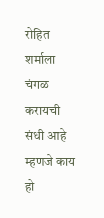रोहित शर्माला चंगळ करायची संधी आहे म्हणजे काय हो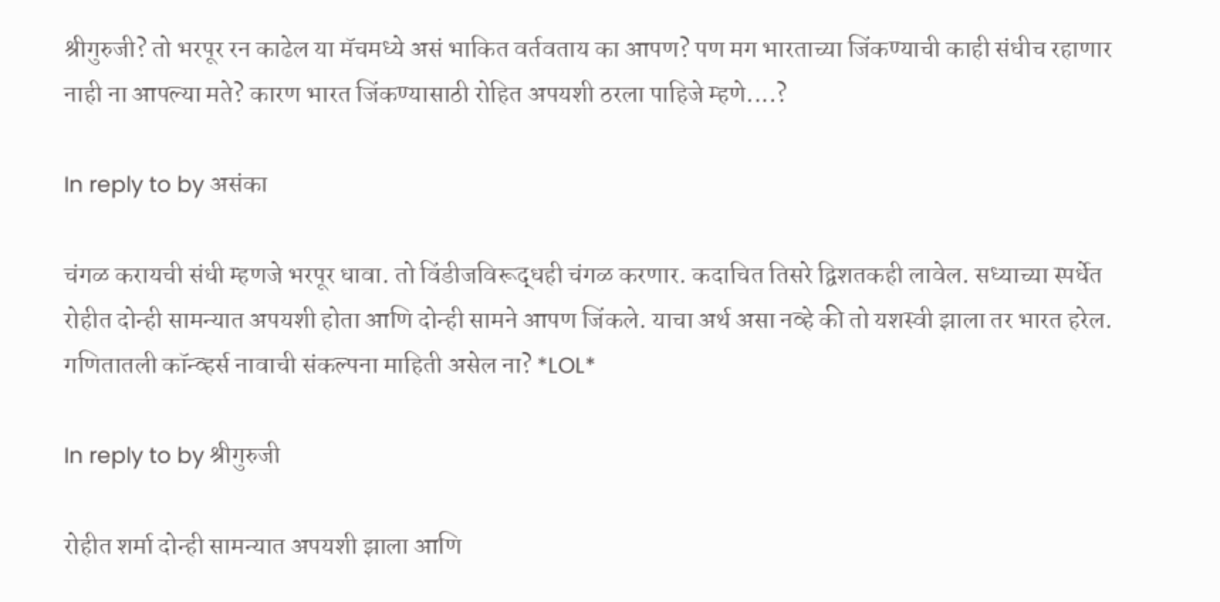श्रीगुरुजी? तो भरपूर रन काढेल या मॅचमध्ये असं भाकित वर्तवताय का आपण? पण मग भारताच्या जिंकण्याची काही संधीच रहाणार नाही ना आपल्या मते? कारण भारत जिंकण्यासाठी रोहित अपयशी ठरला पाहिजे म्हणे....?

In reply to by असंका

चंगळ करायची संधी म्हणजे भरपूर धावा. तो विंडीजविरूद्धही चंगळ करणार. कदाचित तिसरे द्विशतकही लावेल. सध्याच्या स्पर्धेत रोहीत दोन्ही सामन्यात अपयशी होता आणि दोन्ही सामने आपण जिंकले. याचा अर्थ असा नव्हे की तो यशस्वी झाला तर भारत हरेल. गणितातली कॉन्व्हर्स नावाची संकल्पना माहिती असेल ना? *LOL*

In reply to by श्रीगुरुजी

रोहीत शर्मा दोन्ही सामन्यात अपयशी झाला आणि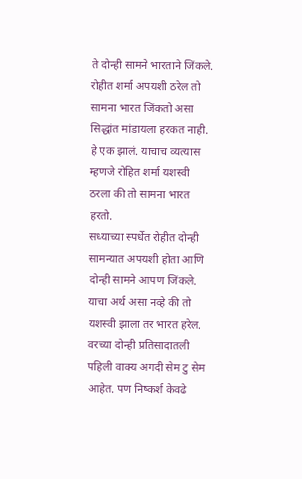ते दोन्ही सामने भारताने जिंकले. रोहीत शर्मा अपयशी ठरेल तो सामना भारत जिंकतो असा सिद्धांत मांडायला हरकत नाही.
हे एक झालं. याचाच व्यत्यास म्हणजे रोहित शर्मा यशस्वी ठरला की तो सामना भारत हरतो.
सध्याच्या स्पर्धेत रोहीत दोन्ही सामन्यात अपयशी होता आणि दोन्ही सामने आपण जिंकले. याचा अर्थ असा नव्हे की तो यशस्वी झाला तर भारत हरेल.
वरच्या दोन्ही प्रतिसादातली पहिली वाक्य अगदी सेम टु सेम आहेत. पण निष्कर्श केवढे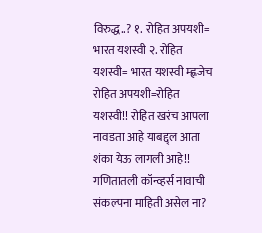विरुद्ध..? १. रोहित अपयशी= भारत यशस्वी २. रोहित यशस्वी= भारत यशस्वी म्ह्णजेच रोहित अपयशी=रोहित यशस्वी!! रोहित खरंच आपला नावडता आहे याबद्द्ल आता शंका येऊ लागली आहे!!
गणितातली कॉन्व्हर्स नावाची संकल्पना माहिती असेल ना?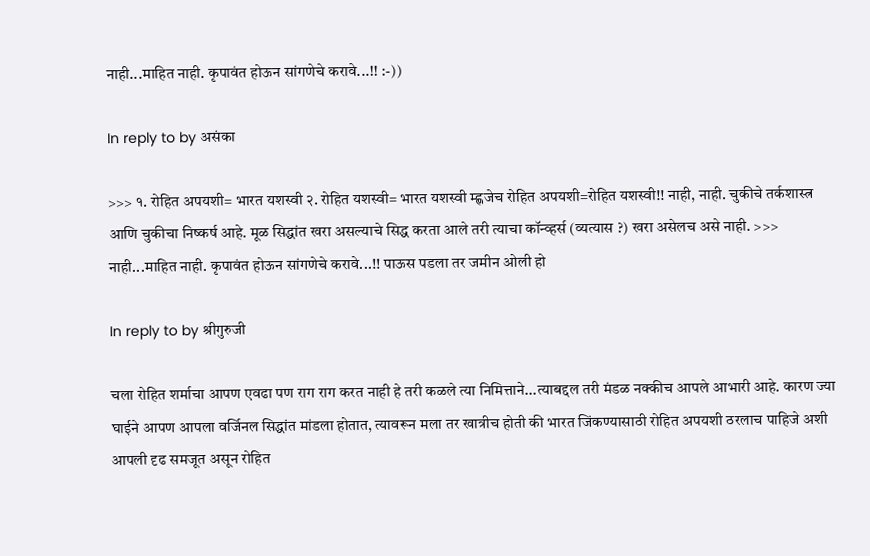नाही...माहित नाही. कृपावंत होऊन सांगणेचे करावे...!! :-))

In reply to by असंका

>>> १. रोहित अपयशी= भारत यशस्वी २. रोहित यशस्वी= भारत यशस्वी म्ह्णजेच रोहित अपयशी=रोहित यशस्वी!! नाही, नाही. चुकीचे तर्कशास्त्र आणि चुकीचा निष्कर्ष आहे. मूळ सिद्धांत खरा असल्याचे सिद्ध करता आले तरी त्याचा कॉन्व्हर्स (व्यत्यास ?) खरा असेलच असे नाही. >>> नाही...माहित नाही. कृपावंत होऊन सांगणेचे करावे...!! पाऊस पडला तर जमीन ओली हो

In reply to by श्रीगुरुजी

चला रोहित शर्माचा आपण एवढा पण राग राग करत नाही हे तरी कळले त्या निमित्ताने...त्याबद्दल तरी मंडळ नक्कीच आपले आभारी आहे. कारण ज्या घाईने आपण आपला वर्जिनल सिद्धांत मांडला होतात, त्यावरून मला तर खात्रीच होती की भारत जिंकण्यासाठी रोहित अपयशी ठरलाच पाहिजे अशी आपली दृढ समजूत असून रोहित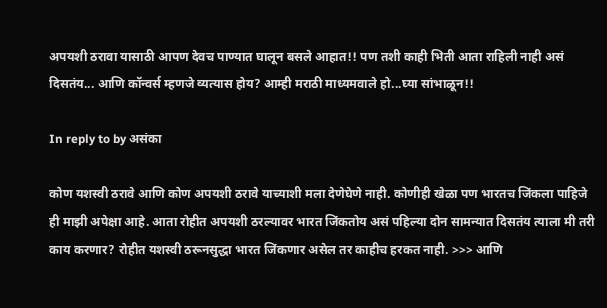अपयशी ठरावा यासाठी आपण देवच पाण्यात घालून बसले आहात!! पण तशी काही भिती आता राहिली नाही असं दिसतंय... आणि कॉन्वर्स म्हणजे व्यत्यास होय? आम्ही मराठी माध्यमवाले हो...घ्या सांभाळून!!

In reply to by असंका

कोण यशस्वी ठरावे आणि कोण अपयशी ठरावे याच्याशी मला देणेघेणे नाही. कोणीही खेळा पण भारतच जिंकला पाहिजे ही माझी अपेक्षा आहे. आता रोहीत अपयशी ठरल्यावर भारत जिंकतोय असं पहिल्या दोन सामन्यात दिसतंय त्याला मी तरी काय करणार? रोहीत यशस्वी ठरूनसुद्धा भारत जिंकणार असेल तर काहीच हरकत नाही. >>> आणि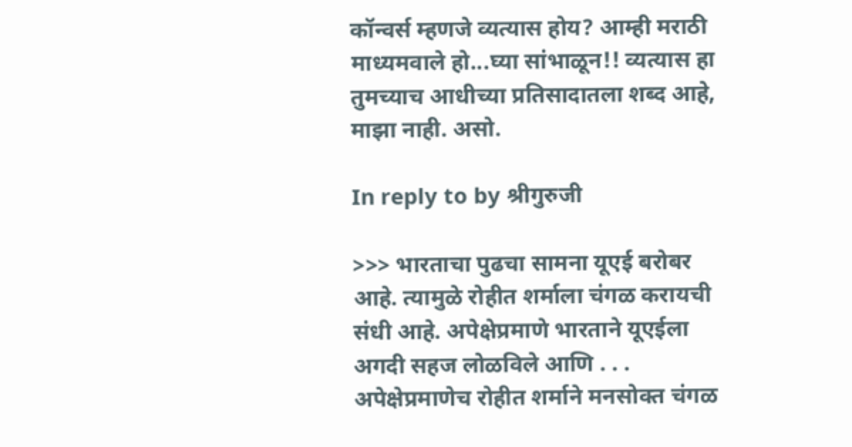कॉन्वर्स म्हणजे व्यत्यास होय? आम्ही मराठी माध्यमवाले हो...घ्या सांभाळून!! व्यत्यास हा तुमच्याच आधीच्या प्रतिसादातला शब्द आहे, माझा नाही. असो.

In reply to by श्रीगुरुजी

>>> भारताचा पुढचा सामना यूएई बरोबर आहे. त्यामुळे रोहीत शर्माला चंगळ करायची संधी आहे. अपेक्षेप्रमाणे भारताने यूएईला अगदी सहज लोळविले आणि . . . अपेक्षेप्रमाणेच रोहीत शर्माने मनसोक्त चंगळ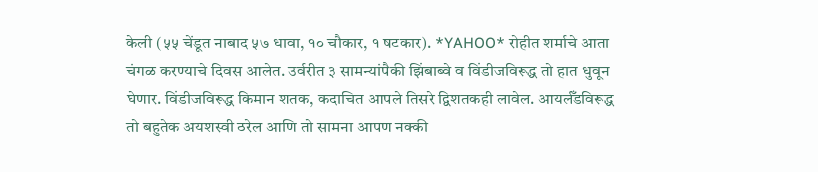केली (५५ चेंडूत नाबाद ५७ धावा, १० चौकार, १ षटकार). *YAHOO* रोहीत शर्माचे आता चंगळ करण्याचे दिवस आलेत. उर्वरीत ३ सामन्यांपैकी झिंबाब्वे व विंडीजविरूद्ध तो हात धुवून घेणार. विंडीजविरूद्ध किमान शतक, कदाचित आपले तिसरे द्विशतकही लावेल. आयर्लँडविरूद्ध तो बहुतेक अयशस्वी ठरेल आणि तो सामना आपण नक्की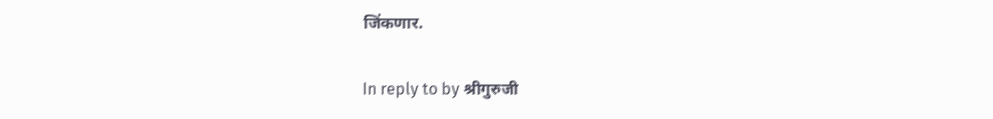जिंकणार.

In reply to by श्रीगुरुजी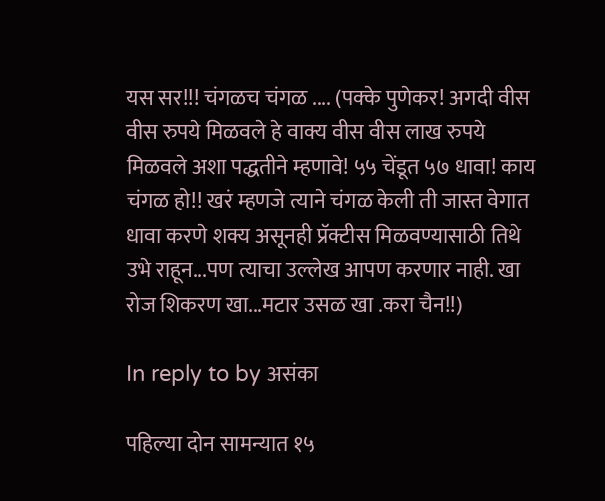यस सर!!! चंगळच चंगळ .... (पक्के पुणेकर! अगदी वीस वीस रुपये मिळवले हे वाक्य वीस वीस लाख रुपये मिळवले अशा पद्धतीने म्हणावे! ५५ चेंडूत ५७ धावा! काय चंगळ हो!! खरं म्हणजे त्याने चंगळ केली ती जास्त वेगात धावा करणे शक्य असूनही प्रॅक्टीस मिळवण्यासाठी तिथे उभे राहून...पण त्याचा उल्लेख आपण करणार नाही. खा रोज शिकरण खा...मटार उसळ खा .करा चैन!!)

In reply to by असंका

पहिल्या दोन सामन्यात १५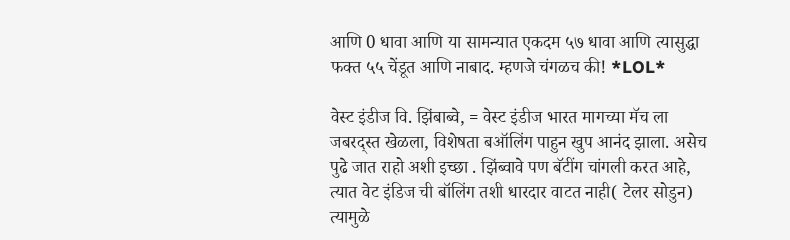आणि 0 धावा आणि या सामन्यात एकदम ५७ धावा आणि त्यासुद्धा फक्त ५५ चेंडूत आणि नाबाद. म्हणजे चंगळच की! *LOL*

वेस्ट इंडीज वि. झिंबाब्वे, = वेस्ट इंडीज भारत मागच्या मॅच ला जबरद्स्त खेळला, विशेषता बऑलिंग पाहुन खुप आनंद झाला. असेच पुढे जात राहो अशी इच्छा . झिंब्वावे पण बॅटींग चांगली करत आहे, त्यात वेट इंडिज ची बॉलिंग तशी धारदार वाटत नाही( टेलर सोडुन) त्यामुळे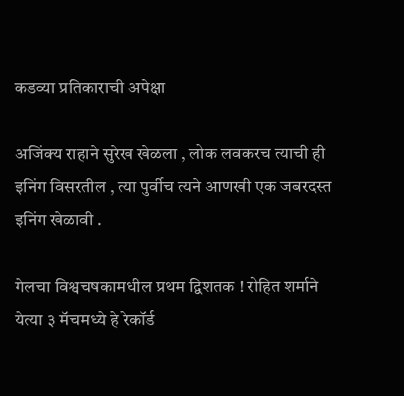कडव्या प्रतिकाराची अपेक्षा

अजिंक्य राहाने सुरेख खेळला , लोक लवकरच त्याची ही इनिंग विसरतील , त्या पुर्वीच त्यने आणखी एक जबरदस्त इनिंग खेळावी .

गेलचा विश्वचषकामधील प्रथम द्विशतक ! रोहित शर्माने येत्या ३ मॅचमध्ये हे रेकॉर्ड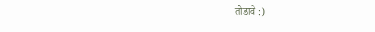तोडावे :)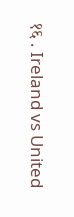१६ . Ireland vs United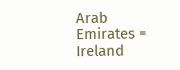Arab Emirates = Ireland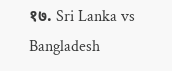१७. Sri Lanka vs Bangladesh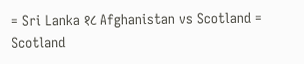= Sri Lanka १८ Afghanistan vs Scotland = Scotland